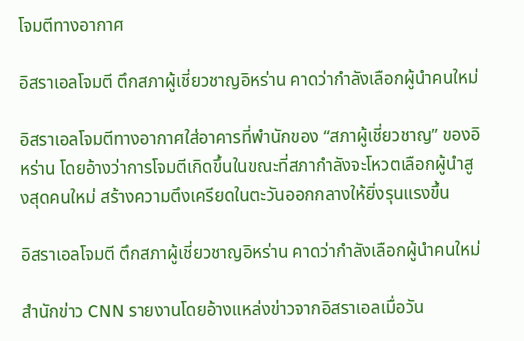โจมตีทางอากาศ

อิสราเอลโจมตี ตึกสภาผู้เชี่ยวชาญอิหร่าน คาดว่ากำลังเลือกผู้นำคนใหม่

อิสราเอลโจมตีทางอากาศใส่อาคารที่พำนักของ “สภาผู้เชี่ยวชาญ” ของอิหร่าน โดยอ้างว่าการโจมตีเกิดขึ้นในขณะที่สภากำลังจะโหวตเลือกผู้นำสูงสุดคนใหม่ สร้างความตึงเครียดในตะวันออกกลางให้ยิ่งรุนแรงขึ้น

อิสราเอลโจมตี ตึกสภาผู้เชี่ยวชาญอิหร่าน คาดว่ากำลังเลือกผู้นำคนใหม่

สำนักข่าว CNN รายงานโดยอ้างแหล่งข่าวจากอิสราเอลเมื่อวัน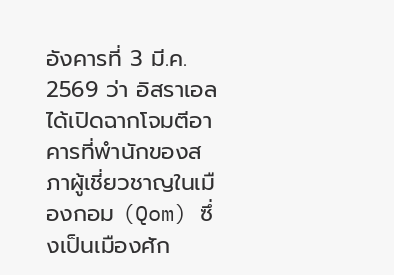อังคารที่ 3 มี.ค. 2569 ว่า อิสราเอลได้เปิดฉากโจมตีอาคารที่พำนักของสภาผู้เชี่ยวชาญในเมืองกอม (Qom) ซึ่งเป็นเมืองศัก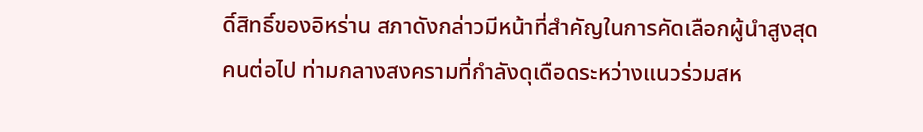ดิ์สิทธิ์ของอิหร่าน สภาดังกล่าวมีหน้าที่สำคัญในการคัดเลือกผู้นำสูงสุดคนต่อไป ท่ามกลางสงครามที่กำลังดุเดือดระหว่างแนวร่วมสห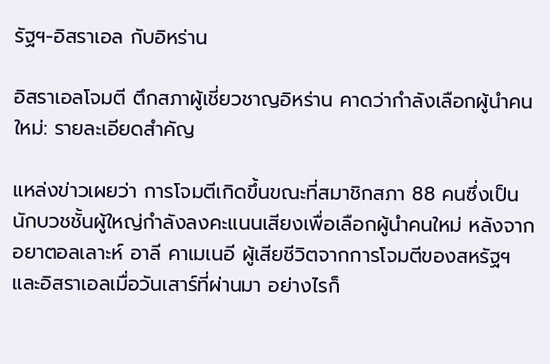รัฐฯ-อิสราเอล กับอิหร่าน

อิสราเอลโจมตี ตึกสภาผู้เชี่ยวชาญอิหร่าน คาดว่ากำลังเลือกผู้นำคนใหม่: รายละเอียดสำคัญ

แหล่งข่าวเผยว่า การโจมตีเกิดขึ้นขณะที่สมาชิกสภา 88 คนซึ่งเป็นนักบวชชั้นผู้ใหญ่กำลังลงคะแนนเสียงเพื่อเลือกผู้นำคนใหม่ หลังจากอยาตอลเลาะห์ อาลี คาเมเนอี ผู้เสียชีวิตจากการโจมตีของสหรัฐฯ และอิสราเอลเมื่อวันเสาร์ที่ผ่านมา อย่างไรก็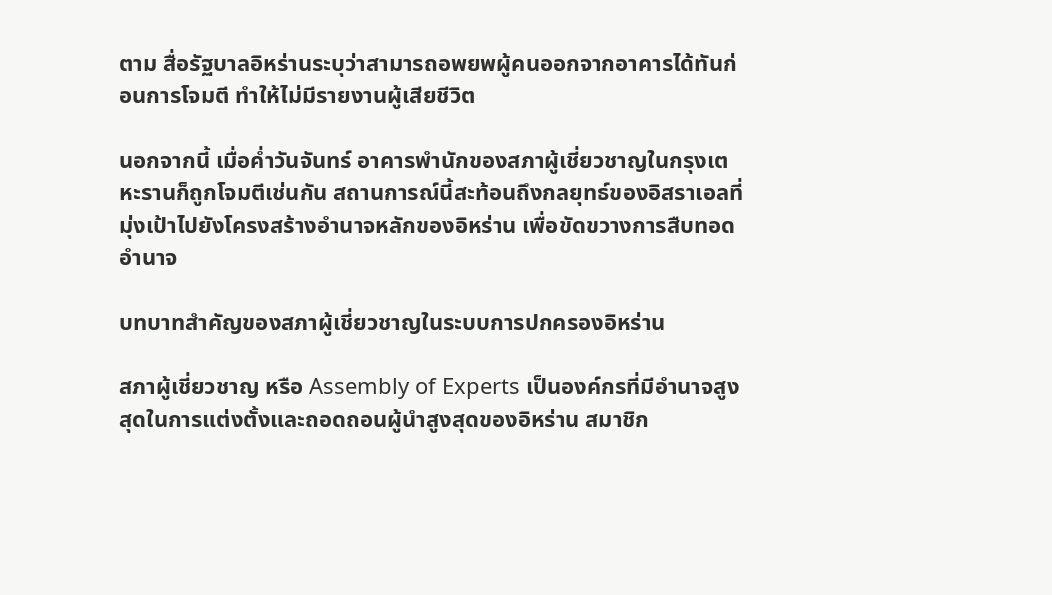ตาม สื่อรัฐบาลอิหร่านระบุว่าสามารถอพยพผู้คนออกจากอาคารได้ทันก่อนการโจมตี ทำให้ไม่มีรายงานผู้เสียชีวิต

นอกจากนี้ เมื่อค่ำวันจันทร์ อาคารพำนักของสภาผู้เชี่ยวชาญในกรุงเตหะรานก็ถูกโจมตีเช่นกัน สถานการณ์นี้สะท้อนถึงกลยุทธ์ของอิสราเอลที่มุ่งเป้าไปยังโครงสร้างอำนาจหลักของอิหร่าน เพื่อขัดขวางการสืบทอดอำนาจ

บทบาทสำคัญของสภาผู้เชี่ยวชาญในระบบการปกครองอิหร่าน

สภาผู้เชี่ยวชาญ หรือ Assembly of Experts เป็นองค์กรที่มีอำนาจสูงสุดในการแต่งตั้งและถอดถอนผู้นำสูงสุดของอิหร่าน สมาชิก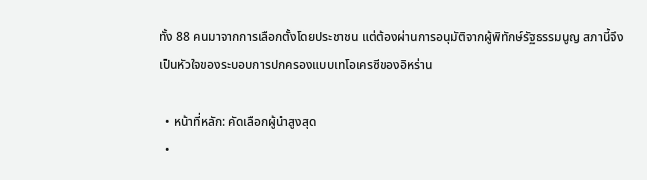ทั้ง 88 คนมาจากการเลือกตั้งโดยประชาชน แต่ต้องผ่านการอนุมัติจากผู้พิทักษ์รัฐธรรมนูญ สภานี้จึงเป็นหัวใจของระบอบการปกครองแบบเทโอเครซีของอิหร่าน

  • หน้าที่หลัก: คัดเลือกผู้นำสูงสุด
  •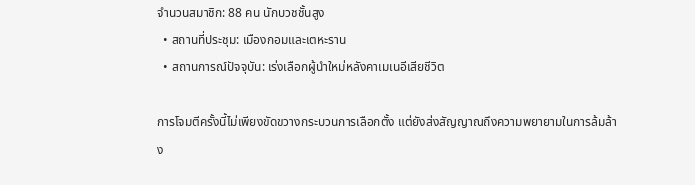จำนวนสมาชิก: 88 คน นักบวชชั้นสูง
  • สถานที่ประชุม: เมืองกอมและเตหะราน
  • สถานการณ์ปัจจุบัน: เร่งเลือกผู้นำใหม่หลังคาเมเนอีเสียชีวิต

การโจมตีครั้งนี้ไม่เพียงขัดขวางกระบวนการเลือกตั้ง แต่ยังส่งสัญญาณถึงความพยายามในการล้มล้าง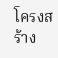โครงสร้าง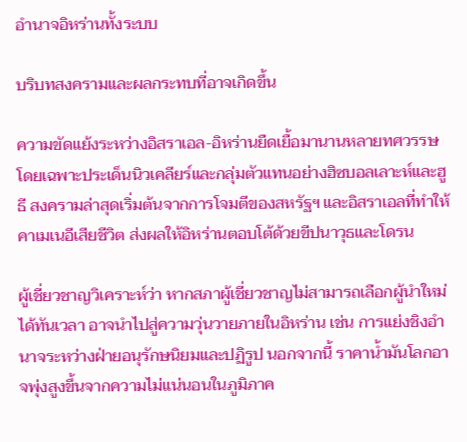อำนาจอิหร่านทั้งระบบ

บริบทสงครามและผลกระทบที่อาจเกิดขึ้น

ความขัดแย้งระหว่างอิสราเอล-อิหร่านยืดเยื้อมานานหลายทศวรรษ โดยเฉพาะประเด็นนิวเคลียร์และกลุ่มตัวแทนอย่างฮิซบอลเลาะห์และฮูธี สงครามล่าสุดเริ่มต้นจากการโจมตีของสหรัฐฯ และอิสราเอลที่ทำให้คาเมเนอีเสียชีวิต ส่งผลให้อิหร่านตอบโต้ด้วยขีปนาวุธและโดรน

ผู้เชี่ยวชาญวิเคราะห์ว่า หากสภาผู้เชี่ยวชาญไม่สามารถเลือกผู้นำใหม่ได้ทันเวลา อาจนำไปสู่ความวุ่นวายภายในอิหร่าน เช่น การแย่งชิงอำนาจระหว่างฝ่ายอนุรักษนิยมและปฏิรูป นอกจากนี้ ราคาน้ำมันโลกอาจพุ่งสูงขึ้นจากความไม่แน่นอนในภูมิภาค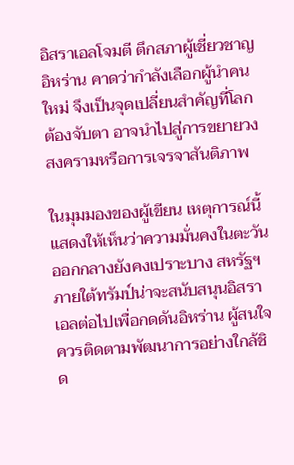อิสราเอลโจมตี ตึกสภาผู้เชี่ยวชาญอิหร่าน คาดว่ากำลังเลือกผู้นำคนใหม่ จึงเป็นจุดเปลี่ยนสำคัญที่โลกต้องจับตา อาจนำไปสู่การขยายวงสงครามหรือการเจรจาสันติภาพ

ในมุมมองของผู้เขียน เหตุการณ์นี้แสดงให้เห็นว่าความมั่นคงในตะวันออกกลางยังคงเปราะบาง สหรัฐฯ ภายใต้ทรัมป์น่าจะสนับสนุนอิสราเอลต่อไปเพื่อกดดันอิหร่าน ผู้สนใจควรติดตามพัฒนาการอย่างใกล้ชิด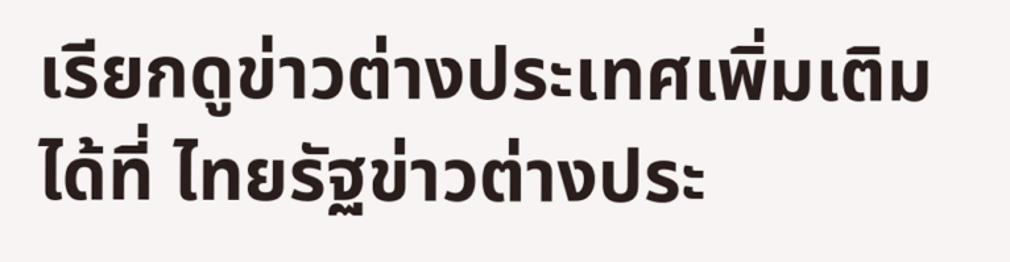เรียกดูข่าวต่างประเทศเพิ่มเติมได้ที่ ไทยรัฐข่าวต่างประ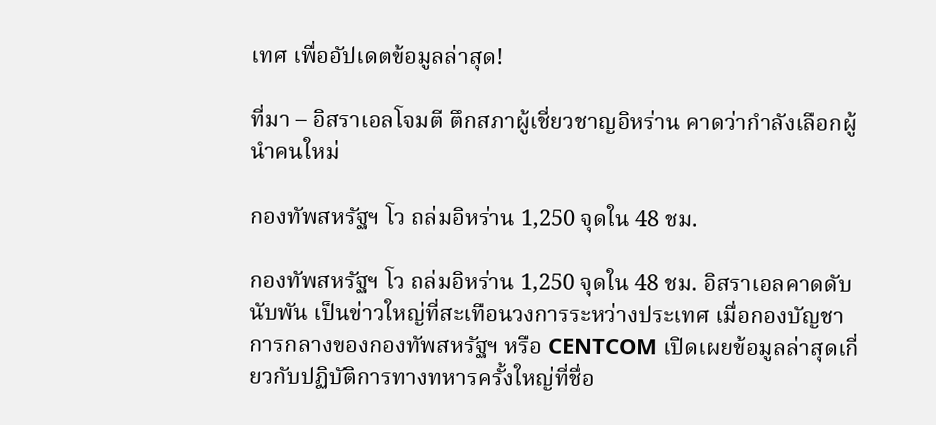เทศ เพื่ออัปเดตข้อมูลล่าสุด!

ที่มา – อิสราเอลโจมตี ตึกสภาผู้เชี่ยวชาญอิหร่าน คาดว่ากำลังเลือกผู้นำคนใหม่

กองทัพสหรัฐฯ โว ถล่มอิหร่าน 1,250 จุดใน 48 ชม.

กองทัพสหรัฐฯ โว ถล่มอิหร่าน 1,250 จุดใน 48 ชม. อิสราเอลคาดดับนับพัน เป็นข่าวใหญ่ที่สะเทือนวงการระหว่างประเทศ เมื่อกองบัญชาการกลางของกองทัพสหรัฐฯ หรือ CENTCOM เปิดเผยข้อมูลล่าสุดเกี่ยวกับปฏิบัติการทางทหารครั้งใหญ่ที่ชื่อ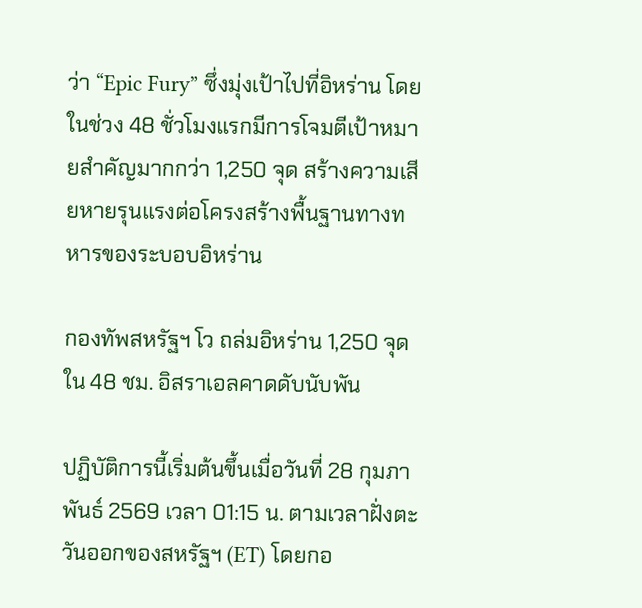ว่า “Epic Fury” ซึ่งมุ่งเป้าไปที่อิหร่าน โดยในช่วง 48 ชั่วโมงแรกมีการโจมตีเป้าหมายสำคัญมากกว่า 1,250 จุด สร้างความเสียหายรุนแรงต่อโครงสร้างพื้นฐานทางทหารของระบอบอิหร่าน

กองทัพสหรัฐฯ โว ถล่มอิหร่าน 1,250 จุดใน 48 ชม. อิสราเอลคาดดับนับพัน

ปฏิบัติการนี้เริ่มต้นขึ้นเมื่อวันที่ 28 กุมภาพันธ์ 2569 เวลา 01:15 น. ตามเวลาฝั่งตะวันออกของสหรัฐฯ (ET) โดยกอ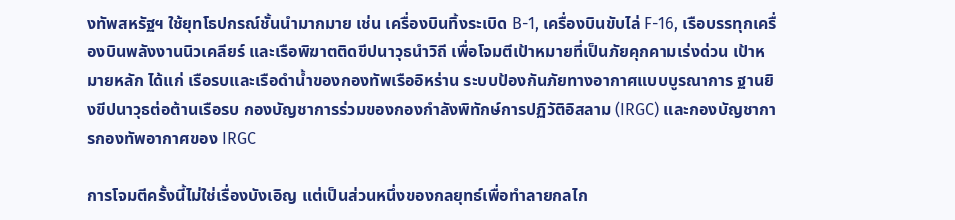งทัพสหรัฐฯ ใช้ยุทโธปกรณ์ชั้นนำมากมาย เช่น เครื่องบินทิ้งระเบิด B-1, เครื่องบินขับไล่ F-16, เรือบรรทุกเครื่องบินพลังงานนิวเคลียร์ และเรือพิฆาตติดขีปนาวุธนำวิถี เพื่อโจมตีเป้าหมายที่เป็นภัยคุกคามเร่งด่วน เป้าหมายหลัก ได้แก่ เรือรบและเรือดำน้ำของกองทัพเรืออิหร่าน ระบบป้องกันภัยทางอากาศแบบบูรณาการ ฐานยิงขีปนาวุธต่อต้านเรือรบ กองบัญชาการร่วมของกองกำลังพิทักษ์การปฏิวัติอิสลาม (IRGC) และกองบัญชาการกองทัพอากาศของ IRGC

การโจมตีครั้งนี้ไม่ใช่เรื่องบังเอิญ แต่เป็นส่วนหนึ่งของกลยุทธ์เพื่อทำลายกลไก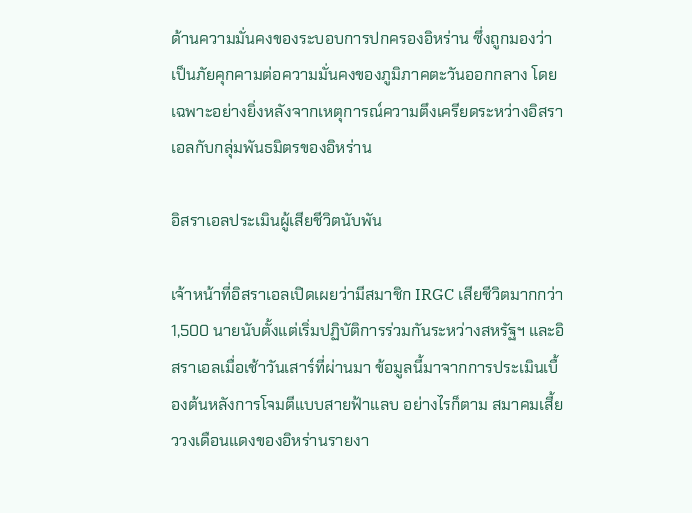ด้านความมั่นคงของระบอบการปกครองอิหร่าน ซึ่งถูกมองว่าเป็นภัยคุกคามต่อความมั่นคงของภูมิภาคตะวันออกกลาง โดยเฉพาะอย่างยิ่งหลังจากเหตุการณ์ความตึงเครียดระหว่างอิสราเอลกับกลุ่มพันธมิตรของอิหร่าน

อิสราเอลประเมินผู้เสียชีวิตนับพัน

เจ้าหน้าที่อิสราเอลเปิดเผยว่ามีสมาชิก IRGC เสียชีวิตมากกว่า 1,500 นายนับตั้งแต่เริ่มปฏิบัติการร่วมกันระหว่างสหรัฐฯ และอิสราเอลเมื่อเช้าวันเสาร์ที่ผ่านมา ข้อมูลนี้มาจากการประเมินเบื้องต้นหลังการโจมตีแบบสายฟ้าแลบ อย่างไรก็ตาม สมาคมเสี้ยววงเดือนแดงของอิหร่านรายงา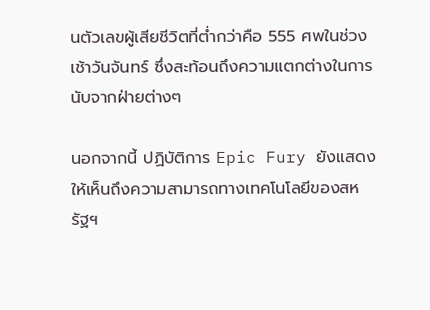นตัวเลขผู้เสียชีวิตที่ต่ำกว่าคือ 555 ศพในช่วงเช้าวันจันทร์ ซึ่งสะท้อนถึงความแตกต่างในการนับจากฝ่ายต่างๆ

นอกจากนี้ ปฏิบัติการ Epic Fury ยังแสดงให้เห็นถึงความสามารถทางเทคโนโลยีของสหรัฐฯ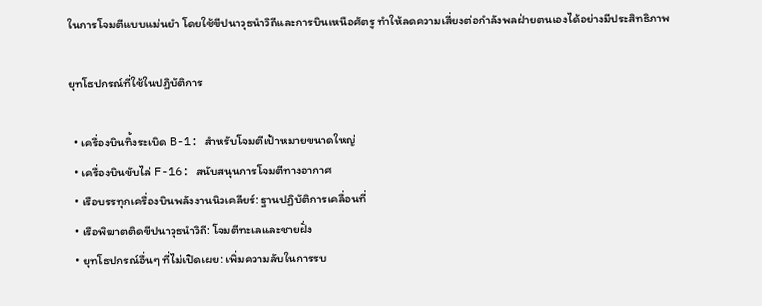ในการโจมตีแบบแม่นยำ โดยใช้ขีปนาวุธนำวิถีและการบินเหนือศัตรู ทำให้ลดความเสี่ยงต่อกำลังพลฝ่ายตนเองได้อย่างมีประสิทธิภาพ

ยุทโธปกรณ์ที่ใช้ในปฏิบัติการ

  • เครื่องบินทิ้งระเบิด B-1: สำหรับโจมตีเป้าหมายขนาดใหญ่
  • เครื่องบินขับไล่ F-16: สนับสนุนการโจมตีทางอากาศ
  • เรือบรรทุกเครื่องบินพลังงานนิวเคลียร์: ฐานปฏิบัติการเคลื่อนที่
  • เรือพิฆาตติดขีปนาวุธนำวิถี: โจมตีทะเลและชายฝั่ง
  • ยุทโธปกรณ์อื่นๆ ที่ไม่เปิดเผย: เพิ่มความลับในการรบ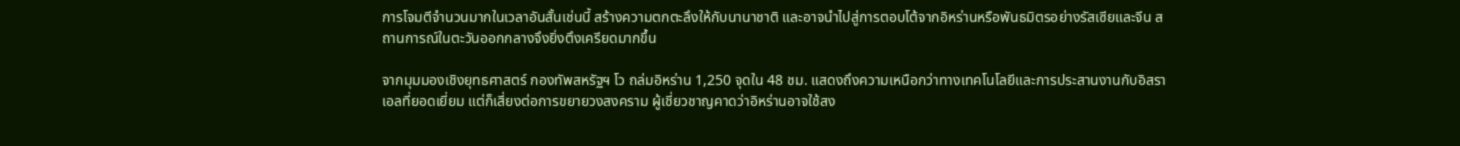การโจมตีจำนวนมากในเวลาอันสั้นเช่นนี้ สร้างความตกตะลึงให้กับนานาชาติ และอาจนำไปสู่การตอบโต้จากอิหร่านหรือพันธมิตรอย่างรัสเซียและจีน สถานการณ์ในตะวันออกกลางจึงยิ่งตึงเครียดมากขึ้น

จากมุมมองเชิงยุทธศาสตร์ กองทัพสหรัฐฯ โว ถล่มอิหร่าน 1,250 จุดใน 48 ชม. แสดงถึงความเหนือกว่าทางเทคโนโลยีและการประสานงานกับอิสราเอลที่ยอดเยี่ยม แต่ก็เสี่ยงต่อการขยายวงสงคราม ผู้เชี่ยวชาญคาดว่าอิหร่านอาจใช้สง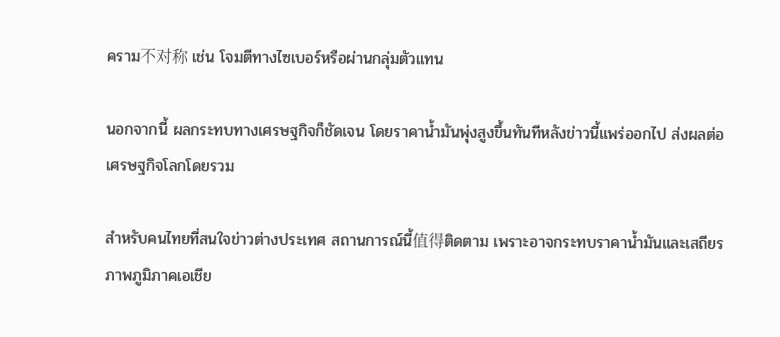คราม不对称 เช่น โจมตีทางไซเบอร์หรือผ่านกลุ่มตัวแทน

นอกจากนี้ ผลกระทบทางเศรษฐกิจก็ชัดเจน โดยราคาน้ำมันพุ่งสูงขึ้นทันทีหลังข่าวนี้แพร่ออกไป ส่งผลต่อเศรษฐกิจโลกโดยรวม

สำหรับคนไทยที่สนใจข่าวต่างประเทศ สถานการณ์นี้值得ติดตาม เพราะอาจกระทบราคาน้ำมันและเสถียรภาพภูมิภาคเอเชีย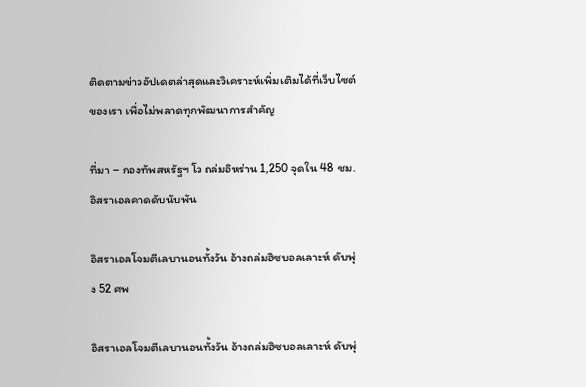ติดตามข่าวอัปเดตล่าสุดและวิเคราะห์เพิ่มเติมได้ที่เว็บไซต์ของเรา เพื่อไม่พลาดทุกพัฒนาการสำคัญ

ที่มา – กองทัพสหรัฐฯ โว ถล่มอิหร่าน 1,250 จุดใน 48 ชม. อิสราเอลคาดดับนับพัน

อิสราเอลโจมตีเลบานอนทั้งวัน อ้างถล่มฮิซบอลเลาะห์ ดับพุ่ง 52 ศพ

อิสราเอลโจมตีเลบานอนทั้งวัน อ้างถล่มฮิซบอลเลาะห์ ดับพุ่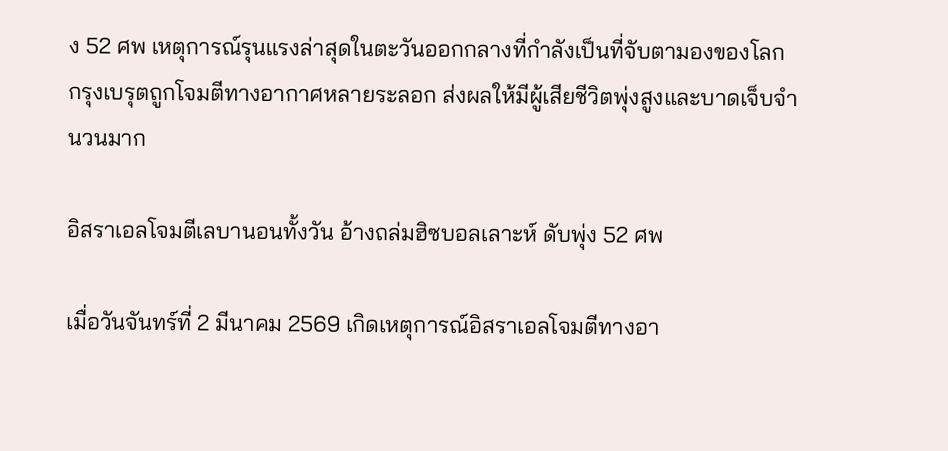ง 52 ศพ เหตุการณ์รุนแรงล่าสุดในตะวันออกกลางที่กำลังเป็นที่จับตามองของโลก กรุงเบรุตถูกโจมตีทางอากาศหลายระลอก ส่งผลให้มีผู้เสียชีวิตพุ่งสูงและบาดเจ็บจำนวนมาก

อิสราเอลโจมตีเลบานอนทั้งวัน อ้างถล่มฮิซบอลเลาะห์ ดับพุ่ง 52 ศพ

เมื่อวันจันทร์ที่ 2 มีนาคม 2569 เกิดเหตุการณ์อิสราเอลโจมตีทางอา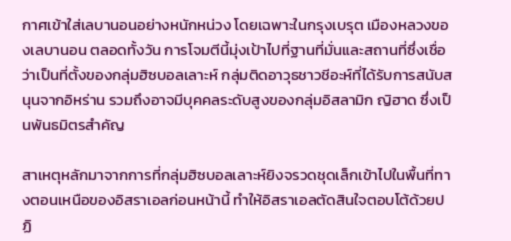กาศเข้าใส่เลบานอนอย่างหนักหน่วง โดยเฉพาะในกรุงเบรุต เมืองหลวงของเลบานอน ตลอดทั้งวัน การโจมตีนี้มุ่งเป้าไปที่ฐานที่มั่นและสถานที่ซึ่งเชื่อว่าเป็นที่ตั้งของกลุ่มฮิซบอลเลาะห์ กลุ่มติดอาวุธชาวชีอะห์ที่ได้รับการสนับสนุนจากอิหร่าน รวมถึงอาจมีบุคคลระดับสูงของกลุ่มอิสลามิก ญิฮาด ซึ่งเป็นพันธมิตรสำคัญ

สาเหตุหลักมาจากการที่กลุ่มฮิซบอลเลาะห์ยิงจรวดชุดเล็กเข้าไปในพื้นที่ทางตอนเหนือของอิสราเอลก่อนหน้านี้ ทำให้อิสราเอลตัดสินใจตอบโต้ด้วยปฏิ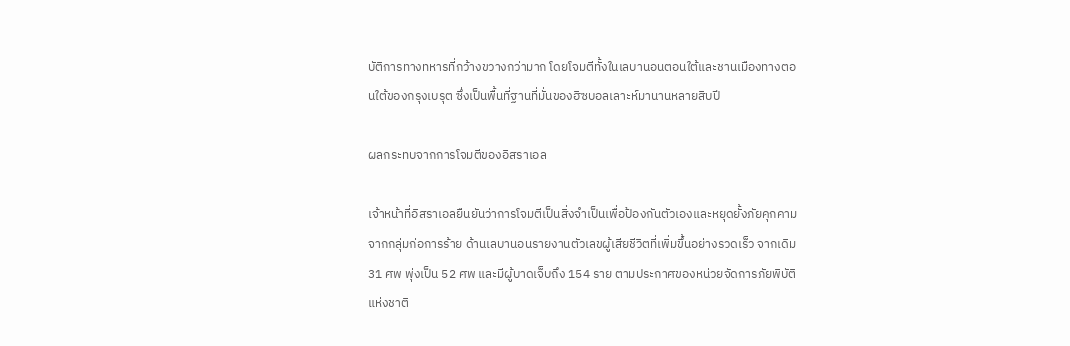บัติการทางทหารที่กว้างขวางกว่ามาก โดยโจมตีทั้งในเลบานอนตอนใต้และชานเมืองทางตอนใต้ของกรุงเบรุต ซึ่งเป็นพื้นที่ฐานที่มั่นของฮิซบอลเลาะห์มานานหลายสิบปี

ผลกระทบจากการโจมตีของอิสราเอล

เจ้าหน้าที่อิสราเอลยืนยันว่าการโจมตีเป็นสิ่งจำเป็นเพื่อป้องกันตัวเองและหยุดยั้งภัยคุกคามจากกลุ่มก่อการร้าย ด้านเลบานอนรายงานตัวเลขผู้เสียชีวิตที่เพิ่มขึ้นอย่างรวดเร็ว จากเดิม 31 ศพ พุ่งเป็น 52 ศพ และมีผู้บาดเจ็บถึง 154 ราย ตามประกาศของหน่วยจัดการภัยพิบัติแห่งชาติ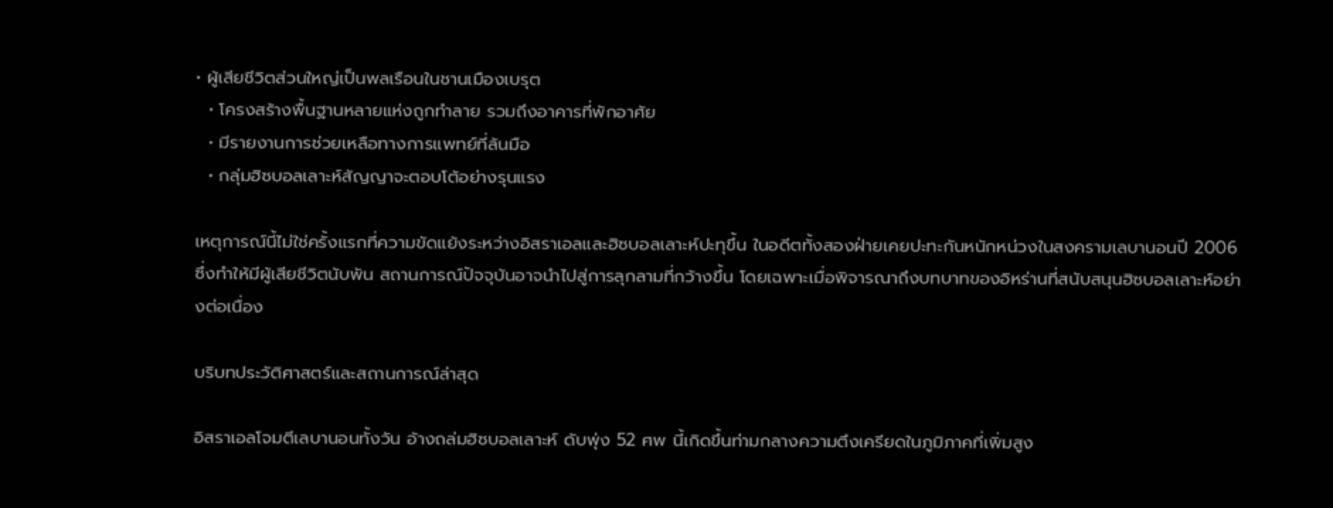• ผู้เสียชีวิตส่วนใหญ่เป็นพลเรือนในชานเมืองเบรุต
  • โครงสร้างพื้นฐานหลายแห่งถูกทำลาย รวมถึงอาคารที่พักอาศัย
  • มีรายงานการช่วยเหลือทางการแพทย์ที่ล้นมือ
  • กลุ่มฮิซบอลเลาะห์สัญญาจะตอบโต้อย่างรุนแรง

เหตุการณ์นี้ไม่ใช่ครั้งแรกที่ความขัดแย้งระหว่างอิสราเอลและฮิซบอลเลาะห์ปะทุขึ้น ในอดีตทั้งสองฝ่ายเคยปะทะกันหนักหน่วงในสงครามเลบานอนปี 2006 ซึ่งทำให้มีผู้เสียชีวิตนับพัน สถานการณ์ปัจจุบันอาจนำไปสู่การลุกลามที่กว้างขึ้น โดยเฉพาะเมื่อพิจารณาถึงบทบาทของอิหร่านที่สนับสนุนฮิซบอลเลาะห์อย่างต่อเนื่อง

บริบทประวัติศาสตร์และสถานการณ์ล่าสุด

อิสราเอลโจมตีเลบานอนทั้งวัน อ้างถล่มฮิซบอลเลาะห์ ดับพุ่ง 52 ศพ นี้เกิดขึ้นท่ามกลางความตึงเครียดในภูมิภาคที่เพิ่มสูง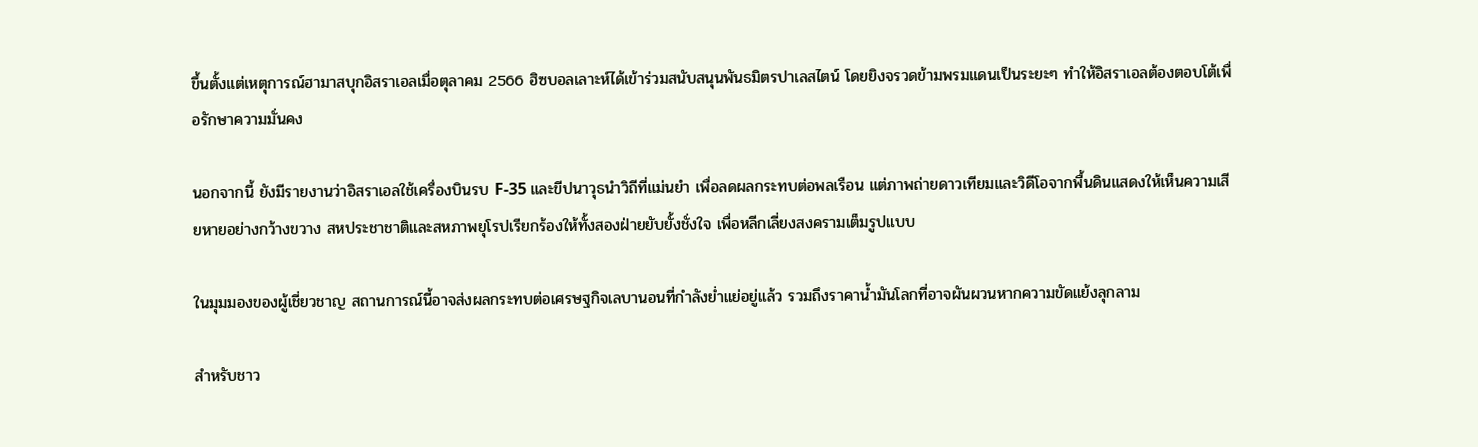ขึ้นตั้งแต่เหตุการณ์ฮามาสบุกอิสราเอลเมื่อตุลาคม 2566 ฮิซบอลเลาะห์ได้เข้าร่วมสนับสนุนพันธมิตรปาเลสไตน์ โดยยิงจรวดข้ามพรมแดนเป็นระยะๆ ทำให้อิสราเอลต้องตอบโต้เพื่อรักษาความมั่นคง

นอกจากนี้ ยังมีรายงานว่าอิสราเอลใช้เครื่องบินรบ F-35 และขีปนาวุธนำวิถีที่แม่นยำ เพื่อลดผลกระทบต่อพลเรือน แต่ภาพถ่ายดาวเทียมและวิดีโอจากพื้นดินแสดงให้เห็นความเสียหายอย่างกว้างขวาง สหประชาชาติและสหภาพยุโรปเรียกร้องให้ทั้งสองฝ่ายยับยั้งชั่งใจ เพื่อหลีกเลี่ยงสงครามเต็มรูปแบบ

ในมุมมองของผู้เชี่ยวชาญ สถานการณ์นี้อาจส่งผลกระทบต่อเศรษฐกิจเลบานอนที่กำลังย่ำแย่อยู่แล้ว รวมถึงราคาน้ำมันโลกที่อาจผันผวนหากความขัดแย้งลุกลาม

สำหรับชาว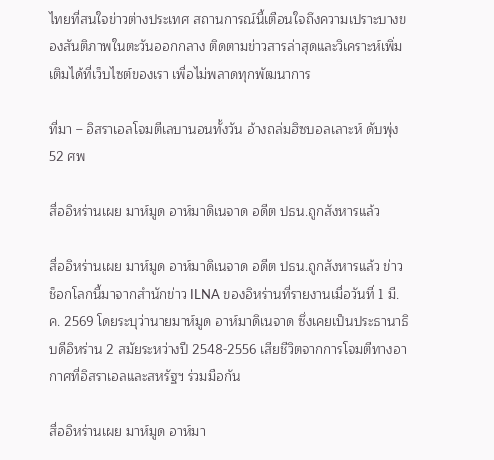ไทยที่สนใจข่าวต่างประเทศ สถานการณ์นี้เตือนใจถึงความเปราะบางของสันติภาพในตะวันออกกลาง ติดตามข่าวสารล่าสุดและวิเคราะห์เพิ่มเติมได้ที่เว็บไซต์ของเรา เพื่อไม่พลาดทุกพัฒนาการ

ที่มา – อิสราเอลโจมตีเลบานอนทั้งวัน อ้างถล่มฮิซบอลเลาะห์ ดับพุ่ง 52 ศพ

สื่ออิหร่านเผย มาห์มูด อาห์มาดิเนจาด อดีต ปธน.ถูกสังหารแล้ว

สื่ออิหร่านเผย มาห์มูด อาห์มาดิเนจาด อดีต ปธน.ถูกสังหารแล้ว ข่าวช็อกโลกนี้มาจากสำนักข่าว ILNA ของอิหร่านที่รายงานเมื่อวันที่ 1 มี.ค. 2569 โดยระบุว่านายมาห์มูด อาห์มาดิเนจาด ซึ่งเคยเป็นประธานาธิบดีอิหร่าน 2 สมัยระหว่างปี 2548-2556 เสียชีวิตจากการโจมตีทางอากาศที่อิสราเอลและสหรัฐฯ ร่วมมือกัน

สื่ออิหร่านเผย มาห์มูด อาห์มา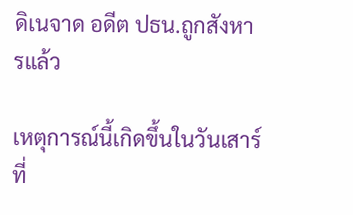ดิเนจาด อดีต ปธน.ถูกสังหารแล้ว

เหตุการณ์นี้เกิดขึ้นในวันเสาร์ที่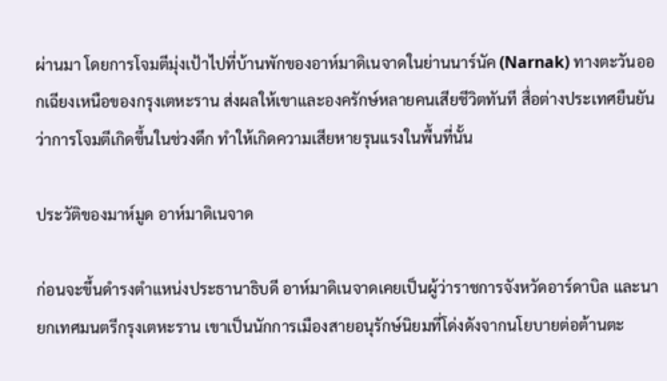ผ่านมา โดยการโจมตีมุ่งเป้าไปที่บ้านพักของอาห์มาดิเนจาดในย่านนาร์นัค (Narnak) ทางตะวันออกเฉียงเหนือของกรุงเตหะราน ส่งผลให้เขาและองครักษ์หลายคนเสียชีวิตทันที สื่อต่างประเทศยืนยันว่าการโจมตีเกิดขึ้นในช่วงดึก ทำให้เกิดความเสียหายรุนแรงในพื้นที่นั้น

ประวัติของมาห์มูด อาห์มาดิเนจาด

ก่อนจะขึ้นดำรงตำแหน่งประธานาธิบดี อาห์มาดิเนจาดเคยเป็นผู้ว่าราชการจังหวัดอาร์ดาบิล และนายกเทศมนตรีกรุงเตหะราน เขาเป็นนักการเมืองสายอนุรักษ์นิยมที่โด่งดังจากนโยบายต่อต้านตะ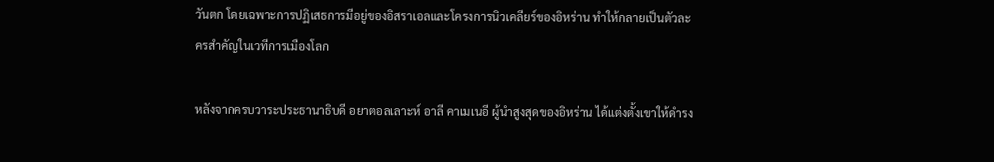วันตก โดยเฉพาะการปฏิเสธการมีอยู่ของอิสราเอลและโครงการนิวเคลียร์ของอิหร่าน ทำให้กลายเป็นตัวละครสำคัญในเวทีการเมืองโลก

หลังจากครบวาระประธานาธิบดี อยาตอลเลาะห์ อาลี คาเมเนอี ผู้นำสูงสุดของอิหร่าน ได้แต่งตั้งเขาให้ดำรง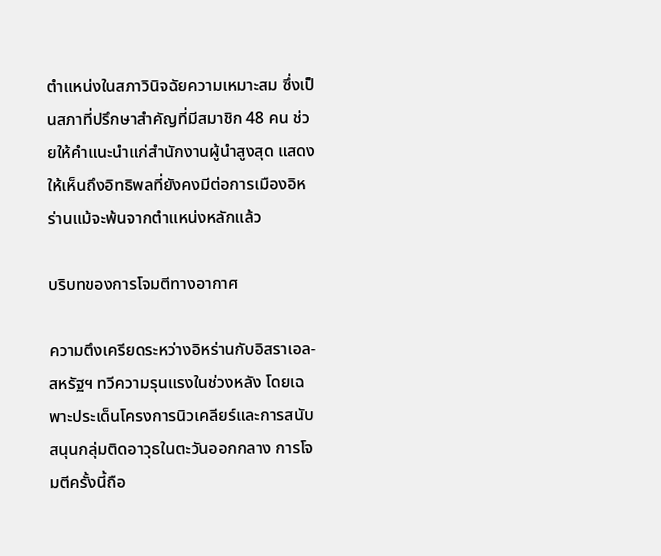ตำแหน่งในสภาวินิจฉัยความเหมาะสม ซึ่งเป็นสภาที่ปรึกษาสำคัญที่มีสมาชิก 48 คน ช่วยให้คำแนะนำแก่สำนักงานผู้นำสูงสุด แสดงให้เห็นถึงอิทธิพลที่ยังคงมีต่อการเมืองอิหร่านแม้จะพ้นจากตำแหน่งหลักแล้ว

บริบทของการโจมตีทางอากาศ

ความตึงเครียดระหว่างอิหร่านกับอิสราเอล-สหรัฐฯ ทวีความรุนแรงในช่วงหลัง โดยเฉพาะประเด็นโครงการนิวเคลียร์และการสนับสนุนกลุ่มติดอาวุธในตะวันออกกลาง การโจมตีครั้งนี้ถือ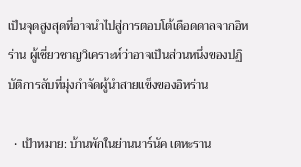เป็นจุดสูงสุดที่อาจนำไปสู่การตอบโต้เดือดดาลจากอิหร่าน ผู้เชี่ยวชาญวิเคราะห์ว่าอาจเป็นส่วนหนึ่งของปฏิบัติการลับที่มุ่งกำจัดผู้นำสายแข็งของอิหร่าน

  • เป้าหมาย: บ้านพักในย่านนาร์นัค เตหะราน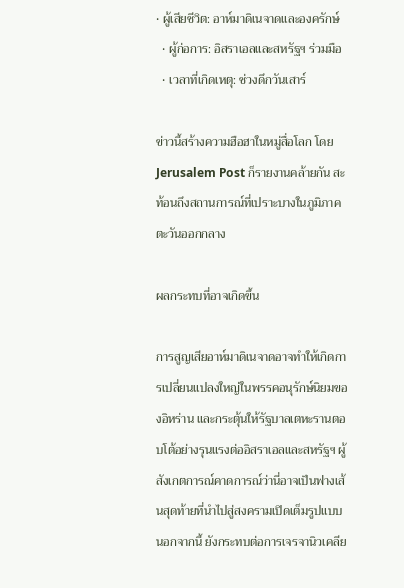• ผู้เสียชีวิต: อาห์มาดิเนจาดและองครักษ์
  • ผู้ก่อการ: อิสราเอลและสหรัฐฯ ร่วมมือ
  • เวลาที่เกิดเหตุ: ช่วงดึกวันเสาร์

ข่าวนี้สร้างความฮือฮาในหมู่สื่อโลก โดย Jerusalem Post ก็รายงานคล้ายกัน สะท้อนถึงสถานการณ์ที่เปราะบางในภูมิภาคตะวันออกกลาง

ผลกระทบที่อาจเกิดขึ้น

การสูญเสียอาห์มาดิเนจาดอาจทำให้เกิดการเปลี่ยนแปลงใหญ่ในพรรคอนุรักษ์นิยมของอิหร่าน และกระตุ้นให้รัฐบาลเตหะรานตอบโต้อย่างรุนแรงต่ออิสราเอลและสหรัฐฯ ผู้สังเกตการณ์คาดการณ์ว่านี่อาจเป็นฟางเส้นสุดท้ายที่นำไปสู่สงครามเปิดเต็มรูปแบบ นอกจากนี้ ยังกระทบต่อการเจรจานิวเคลีย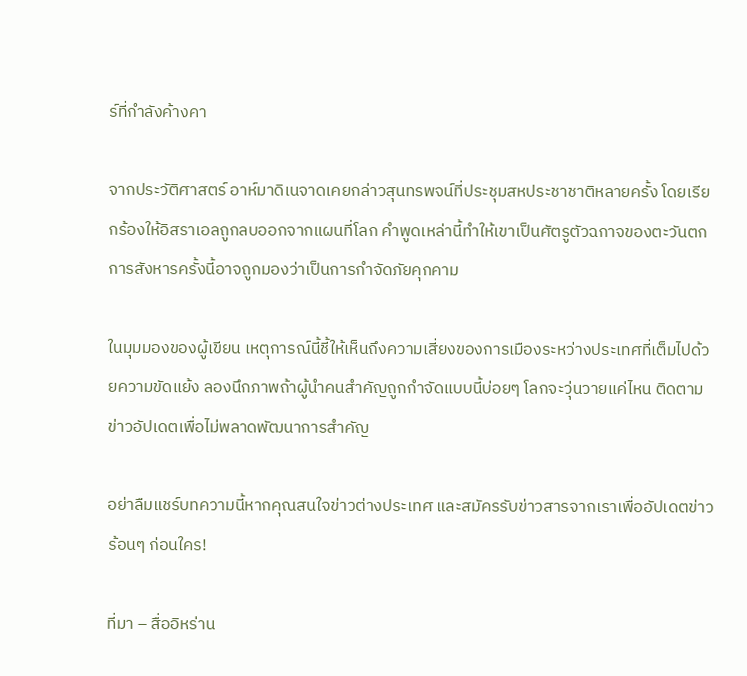ร์ที่กำลังค้างคา

จากประวัติศาสตร์ อาห์มาดิเนจาดเคยกล่าวสุนทรพจน์ที่ประชุมสหประชาชาติหลายครั้ง โดยเรียกร้องให้อิสราเอลถูกลบออกจากแผนที่โลก คำพูดเหล่านี้ทำให้เขาเป็นศัตรูตัวฉกาจของตะวันตก การสังหารครั้งนี้อาจถูกมองว่าเป็นการกำจัดภัยคุกคาม

ในมุมมองของผู้เขียน เหตุการณ์นี้ชี้ให้เห็นถึงความเสี่ยงของการเมืองระหว่างประเทศที่เต็มไปด้วยความขัดแย้ง ลองนึกภาพถ้าผู้นำคนสำคัญถูกกำจัดแบบนี้บ่อยๆ โลกจะวุ่นวายแค่ไหน ติดตามข่าวอัปเดตเพื่อไม่พลาดพัฒนาการสำคัญ

อย่าลืมแชร์บทความนี้หากคุณสนใจข่าวต่างประเทศ และสมัครรับข่าวสารจากเราเพื่ออัปเดตข่าวร้อนๆ ก่อนใคร!

ที่มา – สื่ออิหร่าน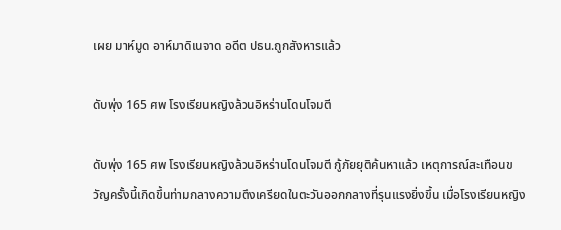เผย มาห์มูด อาห์มาดิเนจาด อดีต ปธน.ถูกสังหารแล้ว

ดับพุ่ง 165 ศพ โรงเรียนหญิงล้วนอิหร่านโดนโจมตี

ดับพุ่ง 165 ศพ โรงเรียนหญิงล้วนอิหร่านโดนโจมตี กู้ภัยยุติค้นหาแล้ว เหตุการณ์สะเทือนขวัญครั้งนี้เกิดขึ้นท่ามกลางความตึงเครียดในตะวันออกกลางที่รุนแรงยิ่งขึ้น เมื่อโรงเรียนหญิง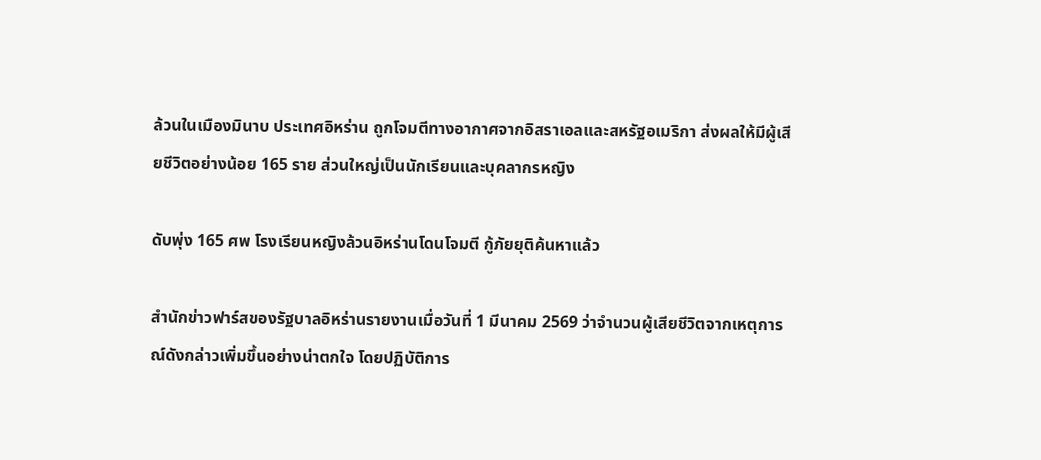ล้วนในเมืองมินาบ ประเทศอิหร่าน ถูกโจมตีทางอากาศจากอิสราเอลและสหรัฐอเมริกา ส่งผลให้มีผู้เสียชีวิตอย่างน้อย 165 ราย ส่วนใหญ่เป็นนักเรียนและบุคลากรหญิง

ดับพุ่ง 165 ศพ โรงเรียนหญิงล้วนอิหร่านโดนโจมตี กู้ภัยยุติค้นหาแล้ว

สำนักข่าวฟาร์สของรัฐบาลอิหร่านรายงานเมื่อวันที่ 1 มีนาคม 2569 ว่าจำนวนผู้เสียชีวิตจากเหตุการณ์ดังกล่าวเพิ่มขึ้นอย่างน่าตกใจ โดยปฏิบัติการ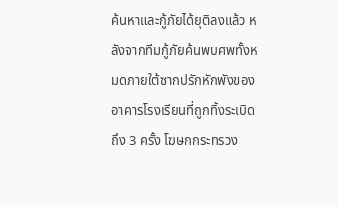ค้นหาและกู้ภัยได้ยุติลงแล้ว หลังจากทีมกู้ภัยค้นพบศพทั้งหมดภายใต้ซากปรักหักพังของอาคารโรงเรียนที่ถูกทิ้งระเบิดถึง 3 ครั้ง โฆษกกระทรวง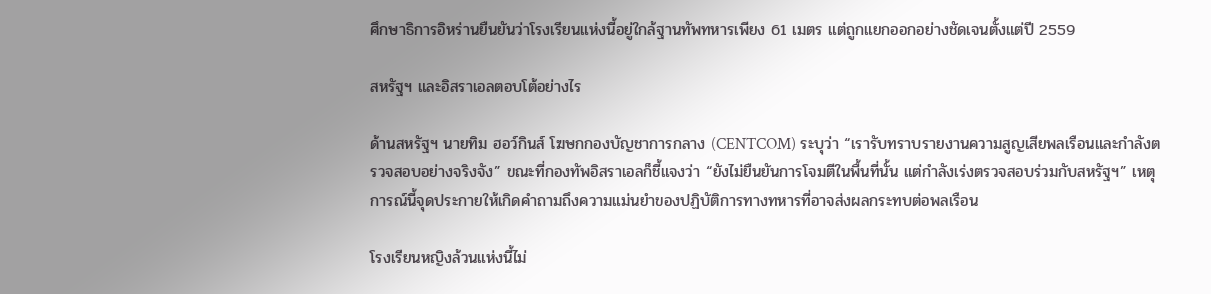ศึกษาธิการอิหร่านยืนยันว่าโรงเรียนแห่งนี้อยู่ใกล้ฐานทัพทหารเพียง 61 เมตร แต่ถูกแยกออกอย่างชัดเจนตั้งแต่ปี 2559

สหรัฐฯ และอิสราเอลตอบโต้อย่างไร

ด้านสหรัฐฯ นายทิม ฮอว์กินส์ โฆษกกองบัญชาการกลาง (CENTCOM) ระบุว่า “เรารับทราบรายงานความสูญเสียพลเรือนและกำลังตรวจสอบอย่างจริงจัง” ขณะที่กองทัพอิสราเอลก็ชี้แจงว่า “ยังไม่ยืนยันการโจมตีในพื้นที่นั้น แต่กำลังเร่งตรวจสอบร่วมกับสหรัฐฯ” เหตุการณ์นี้จุดประกายให้เกิดคำถามถึงความแม่นยำของปฏิบัติการทางทหารที่อาจส่งผลกระทบต่อพลเรือน

โรงเรียนหญิงล้วนแห่งนี้ไม่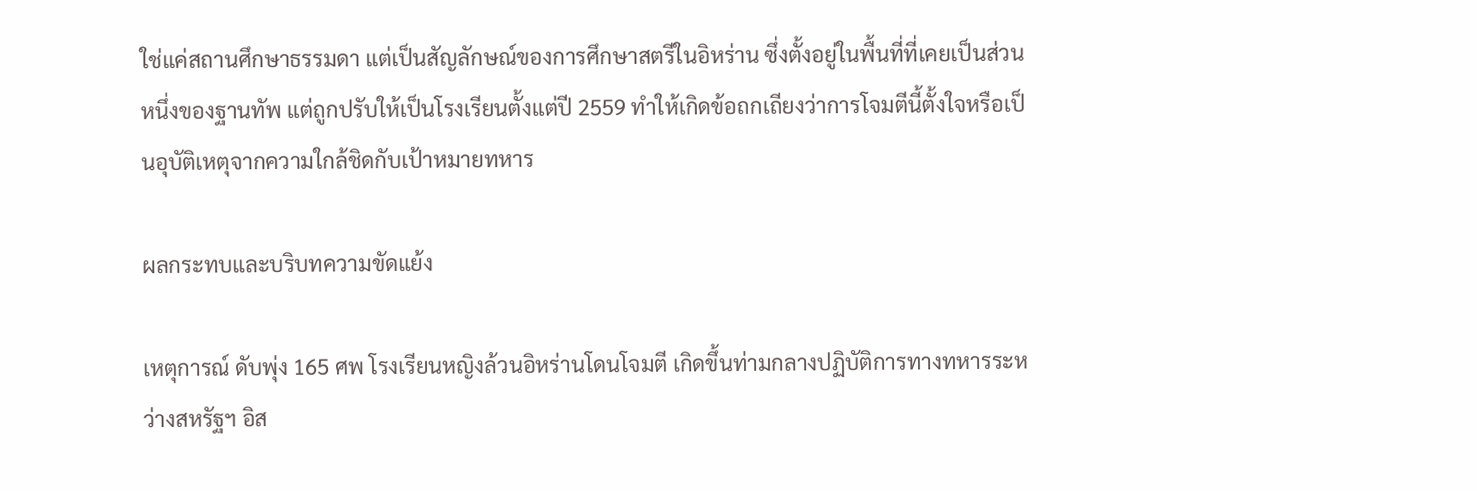ใช่แค่สถานศึกษาธรรมดา แต่เป็นสัญลักษณ์ของการศึกษาสตรีในอิหร่าน ซึ่งตั้งอยู่ในพื้นที่ที่เคยเป็นส่วนหนึ่งของฐานทัพ แต่ถูกปรับให้เป็นโรงเรียนตั้งแต่ปี 2559 ทำให้เกิดข้อถกเถียงว่าการโจมตีนี้ตั้งใจหรือเป็นอุบัติเหตุจากความใกล้ชิดกับเป้าหมายทหาร

ผลกระทบและบริบทความขัดแย้ง

เหตุการณ์ ดับพุ่ง 165 ศพ โรงเรียนหญิงล้วนอิหร่านโดนโจมตี เกิดขึ้นท่ามกลางปฏิบัติการทางทหารระหว่างสหรัฐฯ อิส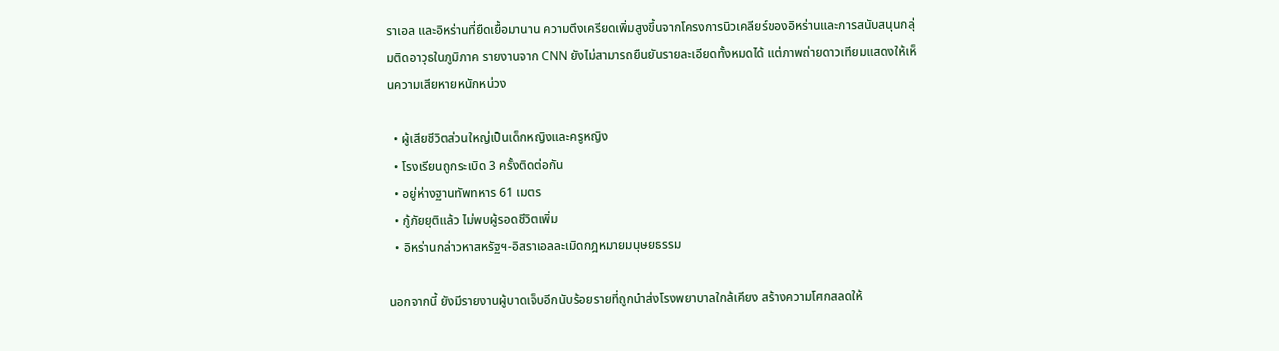ราเอล และอิหร่านที่ยืดเยื้อมานาน ความตึงเครียดเพิ่มสูงขึ้นจากโครงการนิวเคลียร์ของอิหร่านและการสนับสนุนกลุ่มติดอาวุธในภูมิภาค รายงานจาก CNN ยังไม่สามารถยืนยันรายละเอียดทั้งหมดได้ แต่ภาพถ่ายดาวเทียมแสดงให้เห็นความเสียหายหนักหน่วง

  • ผู้เสียชีวิตส่วนใหญ่เป็นเด็กหญิงและครูหญิง
  • โรงเรียนถูกระเบิด 3 ครั้งติดต่อกัน
  • อยู่ห่างฐานทัพทหาร 61 เมตร
  • กู้ภัยยุติแล้ว ไม่พบผู้รอดชีวิตเพิ่ม
  • อิหร่านกล่าวหาสหรัฐฯ-อิสราเอลละเมิดกฎหมายมนุษยธรรม

นอกจากนี้ ยังมีรายงานผู้บาดเจ็บอีกนับร้อยรายที่ถูกนำส่งโรงพยาบาลใกล้เคียง สร้างความโศกสลดให้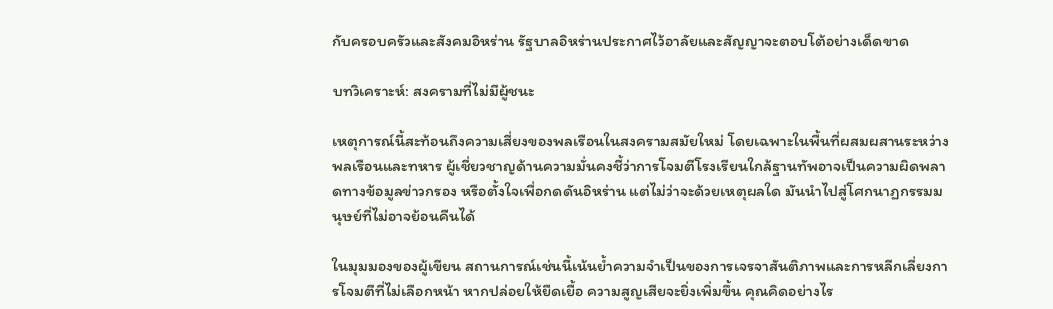กับครอบครัวและสังคมอิหร่าน รัฐบาลอิหร่านประกาศไว้อาลัยและสัญญาจะตอบโต้อย่างเด็ดขาด

บทวิเคราะห์: สงครามที่ไม่มีผู้ชนะ

เหตุการณ์นี้สะท้อนถึงความเสี่ยงของพลเรือนในสงครามสมัยใหม่ โดยเฉพาะในพื้นที่ผสมผสานระหว่างพลเรือนและทหาร ผู้เชี่ยวชาญด้านความมั่นคงชี้ว่าการโจมตีโรงเรียนใกล้ฐานทัพอาจเป็นความผิดพลาดทางข้อมูลข่าวกรอง หรือตั้งใจเพื่อกดดันอิหร่าน แต่ไม่ว่าจะด้วยเหตุผลใด มันนำไปสู่โศกนาฏกรรมมนุษย์ที่ไม่อาจย้อนคืนได้

ในมุมมองของผู้เขียน สถานการณ์เช่นนี้เน้นย้ำความจำเป็นของการเจรจาสันติภาพและการหลีกเลี่ยงการโจมตีที่ไม่เลือกหน้า หากปล่อยให้ยืดเยื้อ ความสูญเสียจะยิ่งเพิ่มขึ้น คุณคิดอย่างไร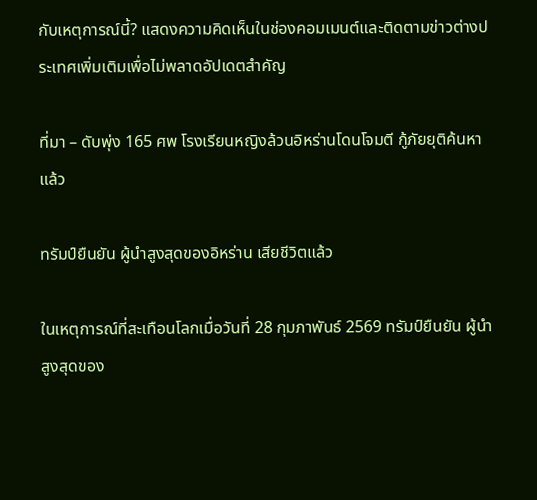กับเหตุการณ์นี้? แสดงความคิดเห็นในช่องคอมเมนต์และติดตามข่าวต่างประเทศเพิ่มเติมเพื่อไม่พลาดอัปเดตสำคัญ

ที่มา – ดับพุ่ง 165 ศพ โรงเรียนหญิงล้วนอิหร่านโดนโจมตี กู้ภัยยุติค้นหาแล้ว

ทรัมป์ยืนยัน ผู้นำสูงสุดของอิหร่าน เสียชีวิตแล้ว

ในเหตุการณ์ที่สะเทือนโลกเมื่อวันที่ 28 กุมภาพันธ์ 2569 ทรัมป์ยืนยัน ผู้นำสูงสุดของ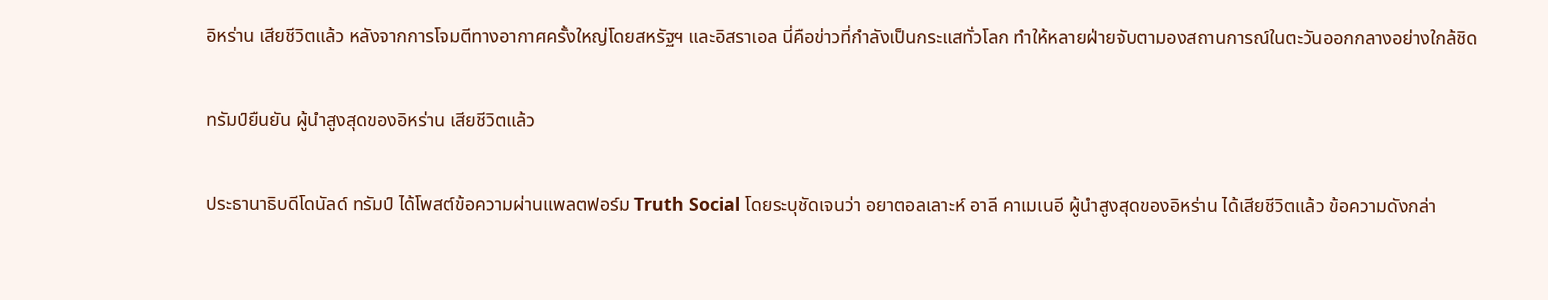อิหร่าน เสียชีวิตแล้ว หลังจากการโจมตีทางอากาศครั้งใหญ่โดยสหรัฐฯ และอิสราเอล นี่คือข่าวที่กำลังเป็นกระแสทั่วโลก ทำให้หลายฝ่ายจับตามองสถานการณ์ในตะวันออกกลางอย่างใกล้ชิด

ทรัมป์ยืนยัน ผู้นำสูงสุดของอิหร่าน เสียชีวิตแล้ว

ประธานาธิบดีโดนัลด์ ทรัมป์ ได้โพสต์ข้อความผ่านแพลตฟอร์ม Truth Social โดยระบุชัดเจนว่า อยาตอลเลาะห์ อาลี คาเมเนอี ผู้นำสูงสุดของอิหร่าน ได้เสียชีวิตแล้ว ข้อความดังกล่า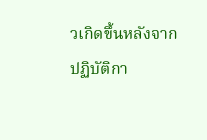วเกิดขึ้นหลังจากปฏิบัติกา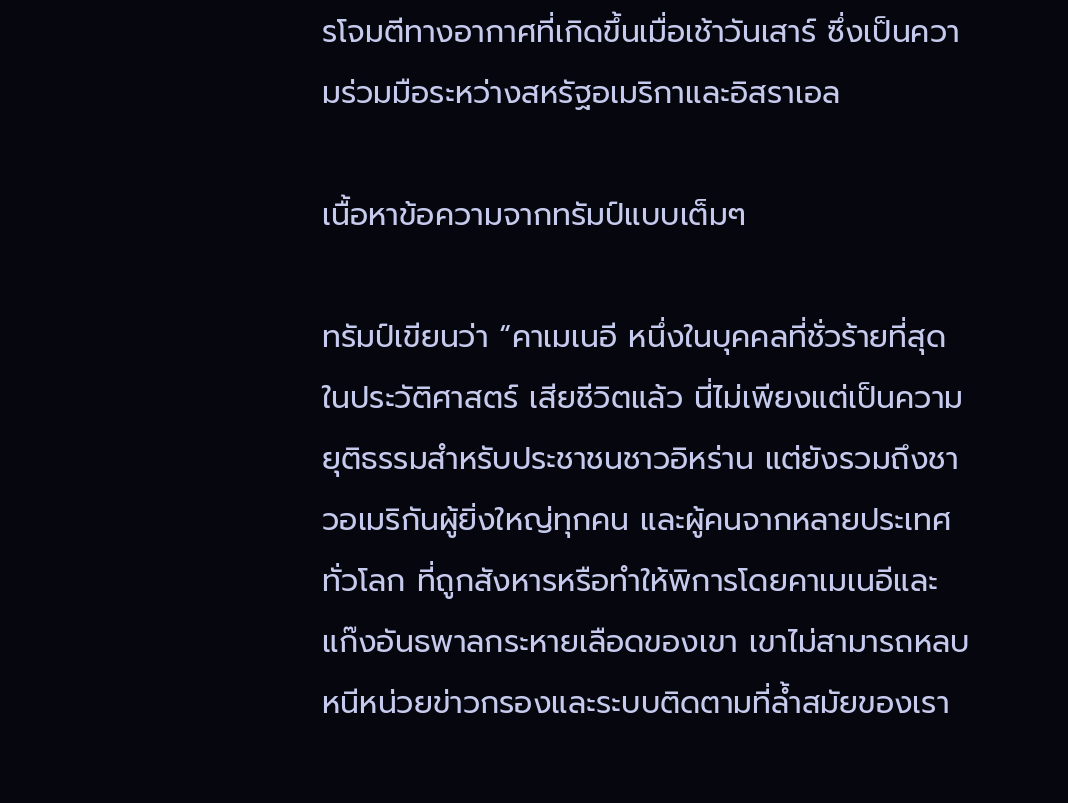รโจมตีทางอากาศที่เกิดขึ้นเมื่อเช้าวันเสาร์ ซึ่งเป็นความร่วมมือระหว่างสหรัฐอเมริกาและอิสราเอล

เนื้อหาข้อความจากทรัมป์แบบเต็มๆ

ทรัมป์เขียนว่า “คาเมเนอี หนึ่งในบุคคลที่ชั่วร้ายที่สุดในประวัติศาสตร์ เสียชีวิตแล้ว นี่ไม่เพียงแต่เป็นความยุติธรรมสำหรับประชาชนชาวอิหร่าน แต่ยังรวมถึงชาวอเมริกันผู้ยิ่งใหญ่ทุกคน และผู้คนจากหลายประเทศทั่วโลก ที่ถูกสังหารหรือทำให้พิการโดยคาเมเนอีและแก๊งอันธพาลกระหายเลือดของเขา เขาไม่สามารถหลบหนีหน่วยข่าวกรองและระบบติดตามที่ล้ำสมัยของเรา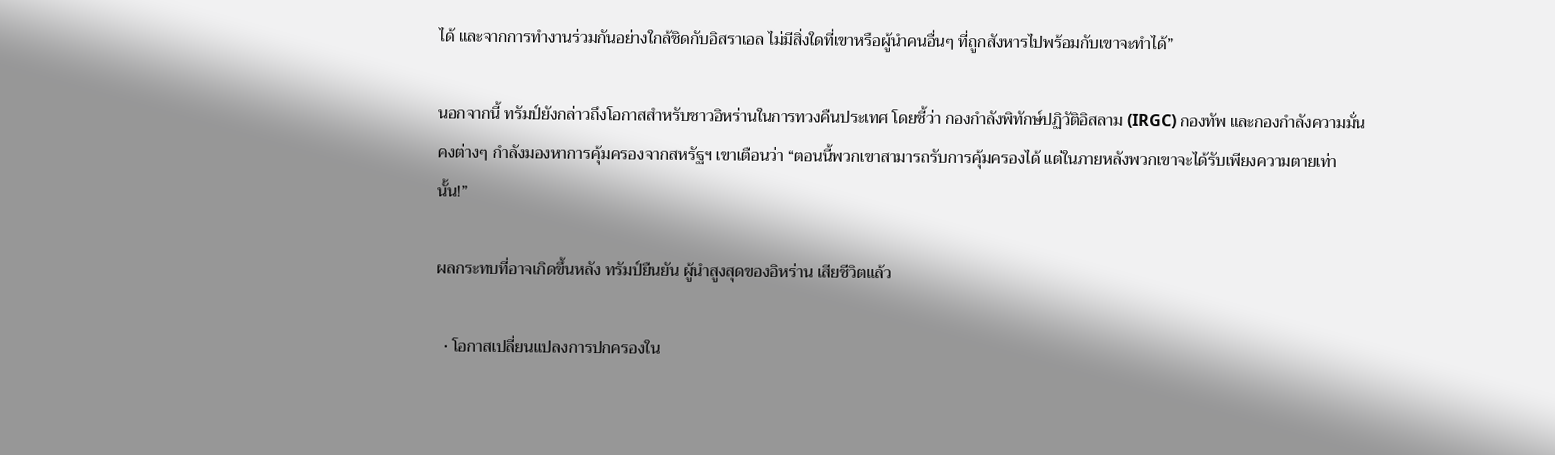ได้ และจากการทำงานร่วมกันอย่างใกล้ชิดกับอิสราเอล ไม่มีสิ่งใดที่เขาหรือผู้นำคนอื่นๆ ที่ถูกสังหารไปพร้อมกับเขาจะทำได้”

นอกจากนี้ ทรัมป์ยังกล่าวถึงโอกาสสำหรับชาวอิหร่านในการทวงคืนประเทศ โดยชี้ว่า กองกำลังพิทักษ์ปฏิวัติอิสลาม (IRGC) กองทัพ และกองกำลังความมั่นคงต่างๆ กำลังมองหาการคุ้มครองจากสหรัฐฯ เขาเตือนว่า “ตอนนี้พวกเขาสามารถรับการคุ้มครองได้ แต่ในภายหลังพวกเขาจะได้รับเพียงความตายเท่านั้น!”

ผลกระทบที่อาจเกิดขึ้นหลัง ทรัมป์ยืนยัน ผู้นำสูงสุดของอิหร่าน เสียชีวิตแล้ว

  • โอกาสเปลี่ยนแปลงการปกครองใน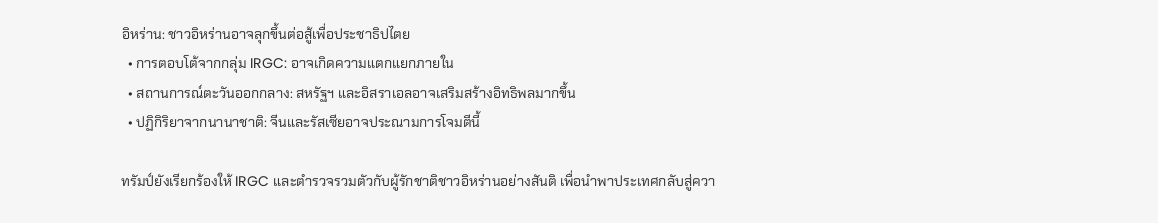อิหร่าน: ชาวอิหร่านอาจลุกขึ้นต่อสู้เพื่อประชาธิปไตย
  • การตอบโต้จากกลุ่ม IRGC: อาจเกิดความแตกแยกภายใน
  • สถานการณ์ตะวันออกกลาง: สหรัฐฯ และอิสราเอลอาจเสริมสร้างอิทธิพลมากขึ้น
  • ปฏิกิริยาจากนานาชาติ: จีนและรัสเซียอาจประณามการโจมตีนี้

ทรัมป์ยังเรียกร้องให้ IRGC และตำรวจรวมตัวกับผู้รักชาติชาวอิหร่านอย่างสันติ เพื่อนำพาประเทศกลับสู่ควา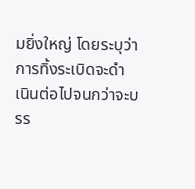มยิ่งใหญ่ โดยระบุว่าการทิ้งระเบิดจะดำเนินต่อไปจนกว่าจะบรร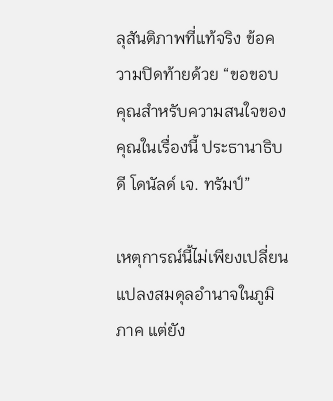ลุสันติภาพที่แท้จริง ข้อความปิดท้ายด้วย “ขอขอบคุณสำหรับความสนใจของคุณในเรื่องนี้ ประธานาธิบดี โดนัลด์ เจ. ทรัมป์”

เหตุการณ์นี้ไม่เพียงเปลี่ยนแปลงสมดุลอำนาจในภูมิภาค แต่ยัง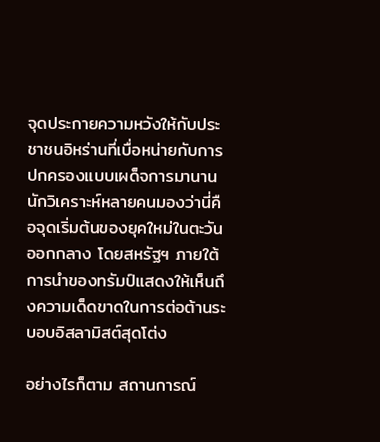จุดประกายความหวังให้กับประชาชนอิหร่านที่เบื่อหน่ายกับการปกครองแบบเผด็จการมานาน นักวิเคราะห์หลายคนมองว่านี่คือจุดเริ่มต้นของยุคใหม่ในตะวันออกกลาง โดยสหรัฐฯ ภายใต้การนำของทรัมป์แสดงให้เห็นถึงความเด็ดขาดในการต่อต้านระบอบอิสลามิสต์สุดโต่ง

อย่างไรก็ตาม สถานการณ์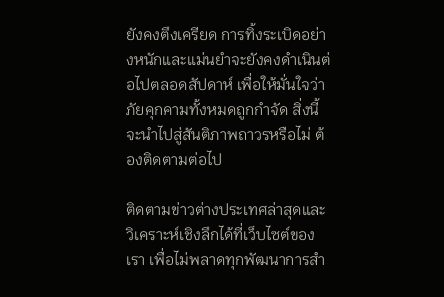ยังคงตึงเครียด การทิ้งระเบิดอย่างหนักและแม่นยำจะยังคงดำเนินต่อไปตลอดสัปดาห์ เพื่อให้มั่นใจว่าภัยคุกคามทั้งหมดถูกกำจัด สิ่งนี้จะนำไปสู่สันติภาพถาวรหรือไม่ ต้องติดตามต่อไป

ติดตามข่าวต่างประเทศล่าสุดและวิเคราะห์เชิงลึกได้ที่เว็บไซต์ของเรา เพื่อไม่พลาดทุกพัฒนาการสำ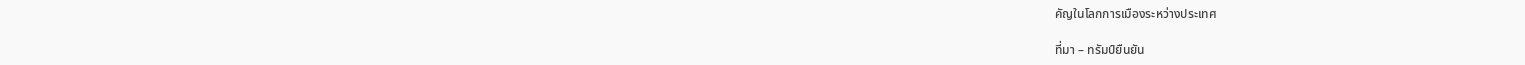คัญในโลกการเมืองระหว่างประเทศ

ที่มา – ทรัมป์ยืนยัน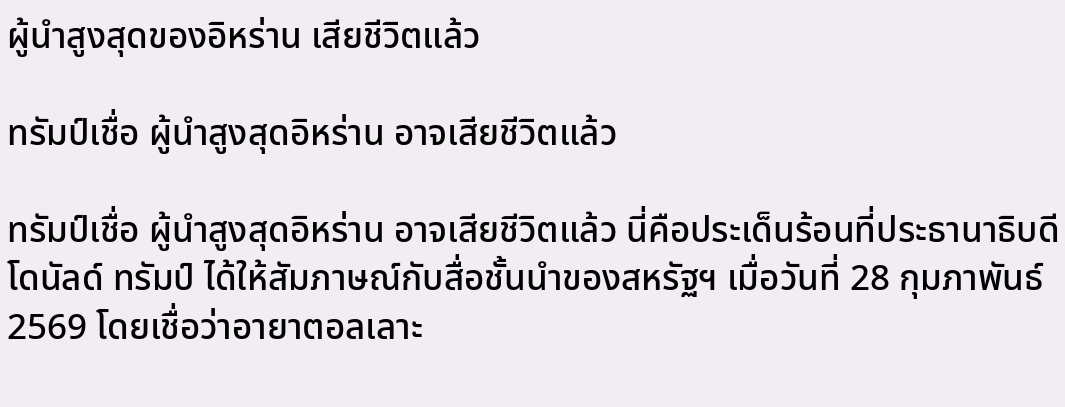ผู้นำสูงสุดของอิหร่าน เสียชีวิตแล้ว

ทรัมป์เชื่อ ผู้นำสูงสุดอิหร่าน อาจเสียชีวิตแล้ว

ทรัมป์เชื่อ ผู้นำสูงสุดอิหร่าน อาจเสียชีวิตแล้ว นี่คือประเด็นร้อนที่ประธานาธิบดีโดนัลด์ ทรัมป์ ได้ให้สัมภาษณ์กับสื่อชั้นนำของสหรัฐฯ เมื่อวันที่ 28 กุมภาพันธ์ 2569 โดยเชื่อว่าอายาตอลเลาะ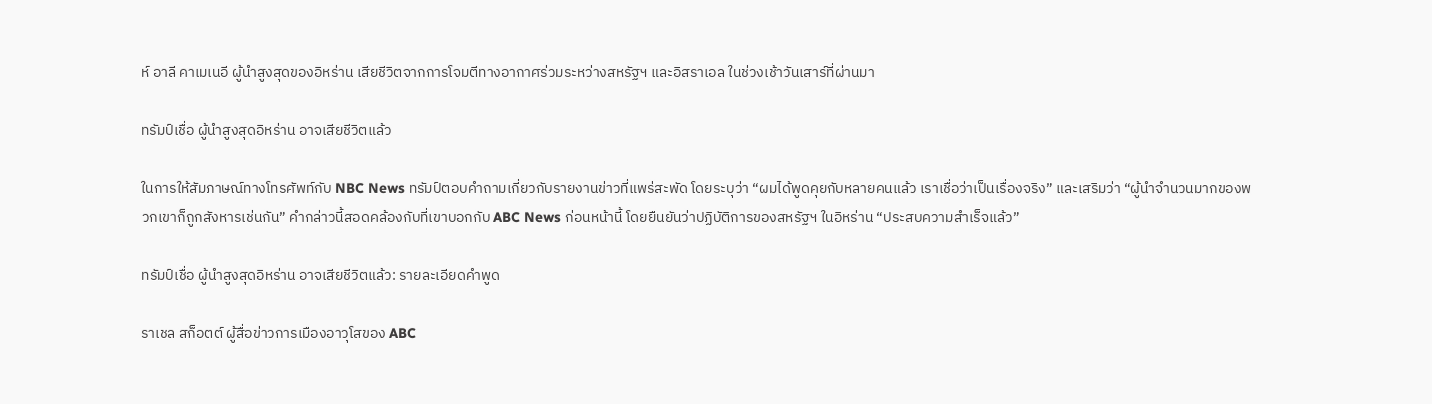ห์ อาลี คาเมเนอี ผู้นำสูงสุดของอิหร่าน เสียชีวิตจากการโจมตีทางอากาศร่วมระหว่างสหรัฐฯ และอิสราเอล ในช่วงเช้าวันเสาร์ที่ผ่านมา

ทรัมป์เชื่อ ผู้นำสูงสุดอิหร่าน อาจเสียชีวิตแล้ว

ในการให้สัมภาษณ์ทางโทรศัพท์กับ NBC News ทรัมป์ตอบคำถามเกี่ยวกับรายงานข่าวที่แพร่สะพัด โดยระบุว่า “ผมได้พูดคุยกับหลายคนแล้ว เราเชื่อว่าเป็นเรื่องจริง” และเสริมว่า “ผู้นำจำนวนมากของพวกเขาก็ถูกสังหารเช่นกัน” คำกล่าวนี้สอดคล้องกับที่เขาบอกกับ ABC News ก่อนหน้านี้ โดยยืนยันว่าปฏิบัติการของสหรัฐฯ ในอิหร่าน “ประสบความสำเร็จแล้ว”

ทรัมป์เชื่อ ผู้นำสูงสุดอิหร่าน อาจเสียชีวิตแล้ว: รายละเอียดคำพูด

ราเชล สก็อตต์ ผู้สื่อข่าวการเมืองอาวุโสของ ABC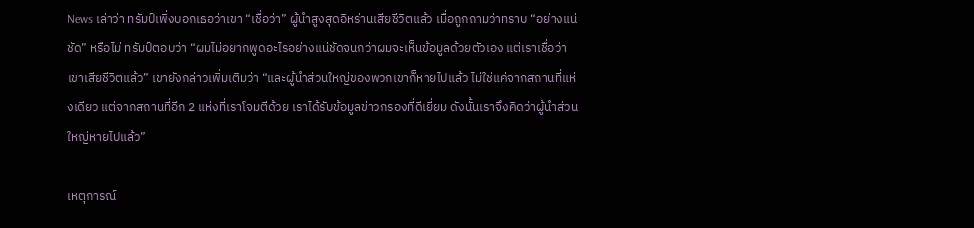News เล่าว่า ทรัมป์เพิ่งบอกเธอว่าเขา “เชื่อว่า” ผู้นำสูงสุดอิหร่านเสียชีวิตแล้ว เมื่อถูกถามว่าทราบ “อย่างแน่ชัด” หรือไม่ ทรัมป์ตอบว่า “ผมไม่อยากพูดอะไรอย่างแน่ชัดจนกว่าผมจะเห็นข้อมูลด้วยตัวเอง แต่เราเชื่อว่าเขาเสียชีวิตแล้ว” เขายังกล่าวเพิ่มเติมว่า “และผู้นำส่วนใหญ่ของพวกเขาก็หายไปแล้ว ไม่ใช่แค่จากสถานที่แห่งเดียว แต่จากสถานที่อีก 2 แห่งที่เราโจมตีด้วย เราได้รับข้อมูลข่าวกรองที่ดีเยี่ยม ดังนั้นเราจึงคิดว่าผู้นำส่วนใหญ่หายไปแล้ว”

เหตุการณ์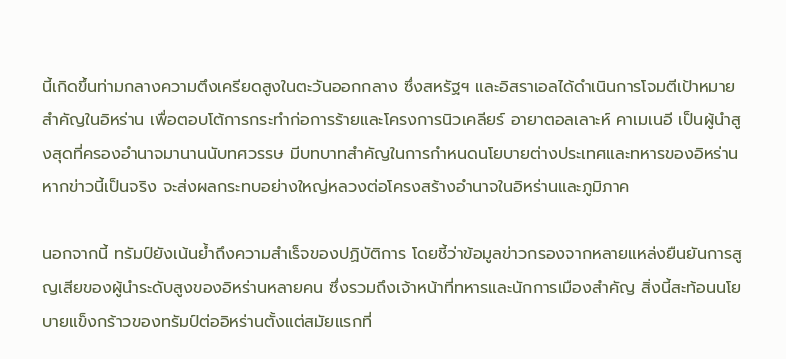นี้เกิดขึ้นท่ามกลางความตึงเครียดสูงในตะวันออกกลาง ซึ่งสหรัฐฯ และอิสราเอลได้ดำเนินการโจมตีเป้าหมายสำคัญในอิหร่าน เพื่อตอบโต้การกระทำก่อการร้ายและโครงการนิวเคลียร์ อายาตอลเลาะห์ คาเมเนอี เป็นผู้นำสูงสุดที่ครองอำนาจมานานนับทศวรรษ มีบทบาทสำคัญในการกำหนดนโยบายต่างประเทศและทหารของอิหร่าน หากข่าวนี้เป็นจริง จะส่งผลกระทบอย่างใหญ่หลวงต่อโครงสร้างอำนาจในอิหร่านและภูมิภาค

นอกจากนี้ ทรัมป์ยังเน้นย้ำถึงความสำเร็จของปฏิบัติการ โดยชี้ว่าข้อมูลข่าวกรองจากหลายแหล่งยืนยันการสูญเสียของผู้นำระดับสูงของอิหร่านหลายคน ซึ่งรวมถึงเจ้าหน้าที่ทหารและนักการเมืองสำคัญ สิ่งนี้สะท้อนนโยบายแข็งกร้าวของทรัมป์ต่ออิหร่านตั้งแต่สมัยแรกที่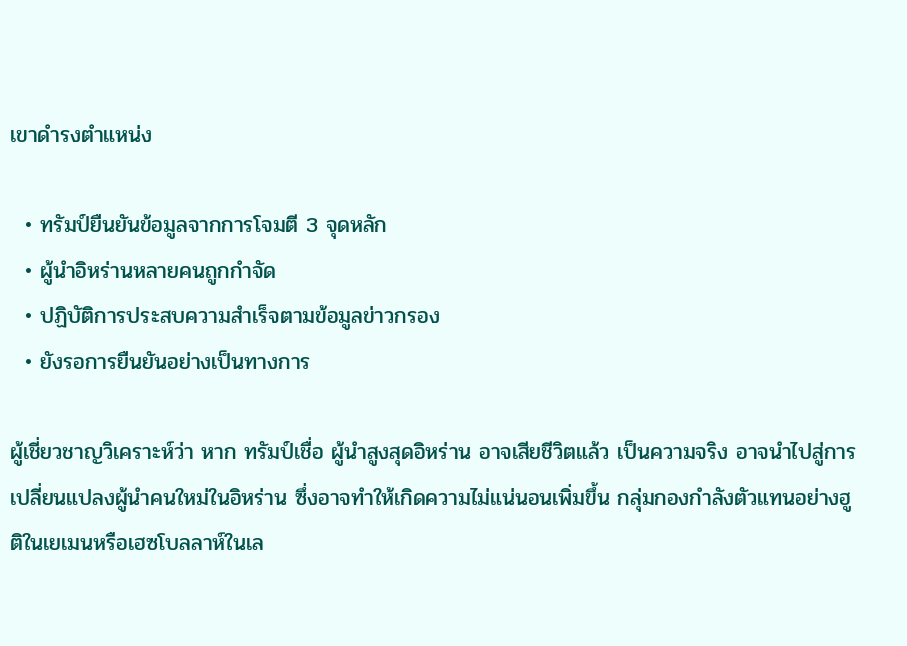เขาดำรงตำแหน่ง

  • ทรัมป์ยืนยันข้อมูลจากการโจมตี 3 จุดหลัก
  • ผู้นำอิหร่านหลายคนถูกกำจัด
  • ปฏิบัติการประสบความสำเร็จตามข้อมูลข่าวกรอง
  • ยังรอการยืนยันอย่างเป็นทางการ

ผู้เชี่ยวชาญวิเคราะห์ว่า หาก ทรัมป์เชื่อ ผู้นำสูงสุดอิหร่าน อาจเสียชีวิตแล้ว เป็นความจริง อาจนำไปสู่การเปลี่ยนแปลงผู้นำคนใหม่ในอิหร่าน ซึ่งอาจทำให้เกิดความไม่แน่นอนเพิ่มขึ้น กลุ่มกองกำลังตัวแทนอย่างฮูติในเยเมนหรือเฮซโบลลาห์ในเล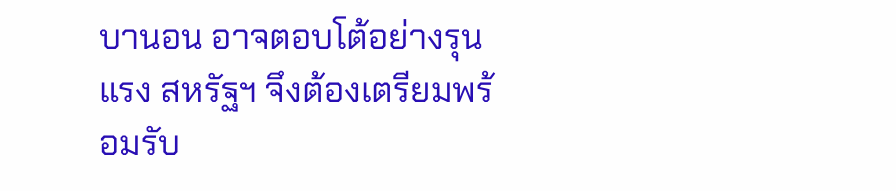บานอน อาจตอบโต้อย่างรุนแรง สหรัฐฯ จึงต้องเตรียมพร้อมรับ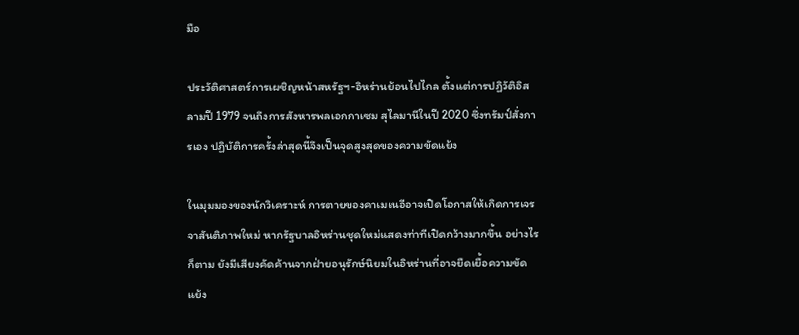มือ

ประวัติศาสตร์การเผชิญหน้าสหรัฐฯ-อิหร่านย้อนไปไกล ตั้งแต่การปฏิวัติอิสลามปี 1979 จนถึงการสังหารพลเอกกาเซม สุไลมานีในปี 2020 ซึ่งทรัมป์สั่งการเอง ปฏิบัติการครั้งล่าสุดนี้จึงเป็นจุดสูงสุดของความขัดแย้ง

ในมุมมองของนักวิเคราะห์ การตายของคาเมเนอีอาจเปิดโอกาสให้เกิดการเจรจาสันติภาพใหม่ หากรัฐบาลอิหร่านชุดใหม่แสดงท่าทีเปิดกว้างมากขึ้น อย่างไรก็ตาม ยังมีเสียงคัดค้านจากฝ่ายอนุรักษ์นิยมในอิหร่านที่อาจยืดเยื้อความขัดแย้ง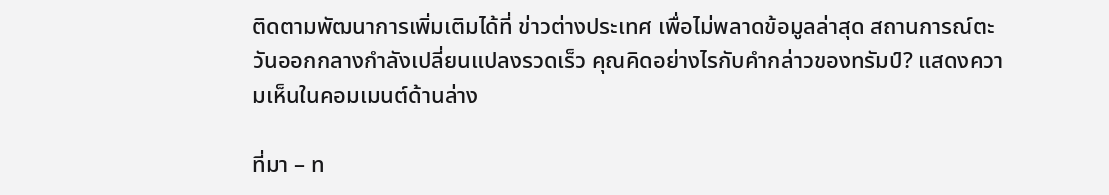ติดตามพัฒนาการเพิ่มเติมได้ที่ ข่าวต่างประเทศ เพื่อไม่พลาดข้อมูลล่าสุด สถานการณ์ตะวันออกกลางกำลังเปลี่ยนแปลงรวดเร็ว คุณคิดอย่างไรกับคำกล่าวของทรัมป์? แสดงความเห็นในคอมเมนต์ด้านล่าง

ที่มา – ท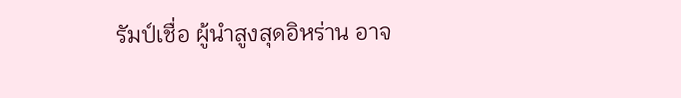รัมป์เชื่อ ผู้นำสูงสุดอิหร่าน อาจ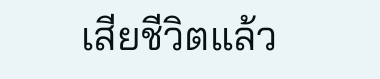เสียชีวิตแล้ว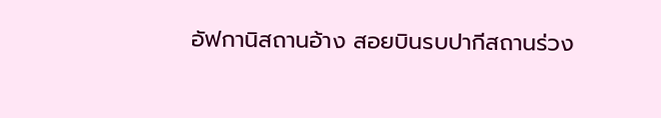อัฟกานิสถานอ้าง สอยบินรบปากีสถานร่วง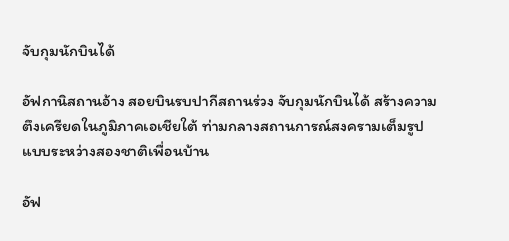จับกุมนักบินได้

อัฟกานิสถานอ้าง สอยบินรบปากีสถานร่วง จับกุมนักบินได้ สร้างความตึงเครียดในภูมิภาคเอเชียใต้ ท่ามกลางสถานการณ์สงครามเต็มรูปแบบระหว่างสองชาติเพื่อนบ้าน

อัฟ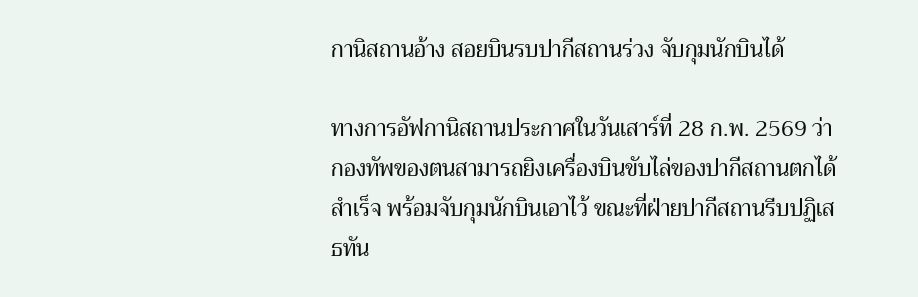กานิสถานอ้าง สอยบินรบปากีสถานร่วง จับกุมนักบินได้

ทางการอัฟกานิสถานประกาศในวันเสาร์ที่ 28 ก.พ. 2569 ว่ากองทัพของตนสามารถยิงเครื่องบินขับไล่ของปากีสถานตกได้สำเร็จ พร้อมจับกุมนักบินเอาไว้ ขณะที่ฝ่ายปากีสถานรีบปฏิเสธทัน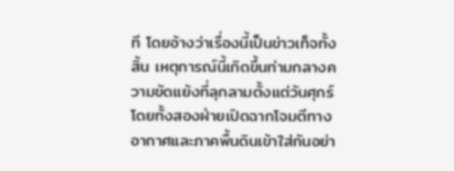ที โดยอ้างว่าเรื่องนี้เป็นข่าวเท็จทั้งสิ้น เหตุการณ์นี้เกิดขึ้นท่ามกลางความขัดแย้งที่ลุกลามตั้งแต่วันศุกร์ โดยทั้งสองฝ่ายเปิดฉากโจมตีทางอากาศและภาคพื้นดินเข้าใส่กันอย่า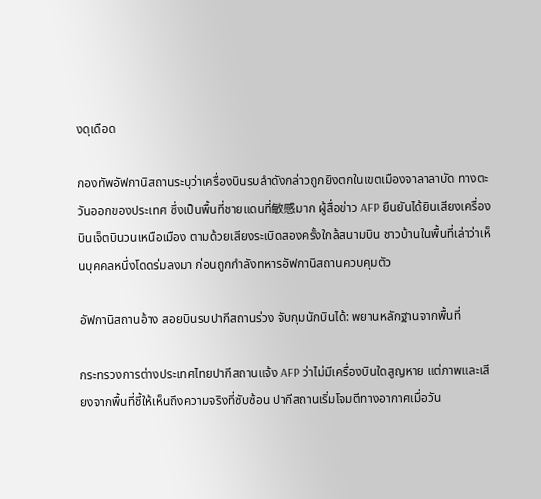งดุเดือด

กองทัพอัฟกานิสถานระบุว่าเครื่องบินรบลำดังกล่าวถูกยิงตกในเขตเมืองจาลาลาบัด ทางตะวันออกของประเทศ ซึ่งเป็นพื้นที่ชายแดนที่敏感มาก ผู้สื่อข่าว AFP ยืนยันได้ยินเสียงเครื่องบินเจ็ตบินวนเหนือเมือง ตามด้วยเสียงระเบิดสองครั้งใกล้สนามบิน ชาวบ้านในพื้นที่เล่าว่าเห็นบุคคลหนึ่งโดดร่มลงมา ก่อนถูกกำลังทหารอัฟกานิสถานควบคุมตัว

อัฟกานิสถานอ้าง สอยบินรบปากีสถานร่วง จับกุมนักบินได้: พยานหลักฐานจากพื้นที่

กระทรวงการต่างประเทศไทยปากีสถานแจ้ง AFP ว่าไม่มีเครื่องบินใดสูญหาย แต่ภาพและเสียงจากพื้นที่ชี้ให้เห็นถึงความจริงที่ซับซ้อน ปากีสถานเริ่มโจมตีทางอากาศเมื่อวัน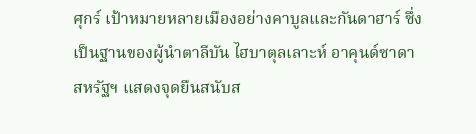ศุกร์ เป้าหมายหลายเมืองอย่างคาบูลและกันดาฮาร์ ซึ่งเป็นฐานของผู้นำตาลีบัน ไฮบาตุลเลาะห์ อาคุนด์ซาดา สหรัฐฯ แสดงจุดยืนสนับส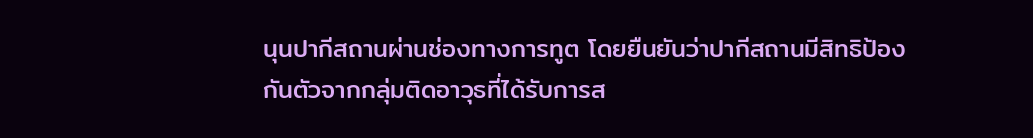นุนปากีสถานผ่านช่องทางการทูต โดยยืนยันว่าปากีสถานมีสิทธิป้องกันตัวจากกลุ่มติดอาวุธที่ได้รับการส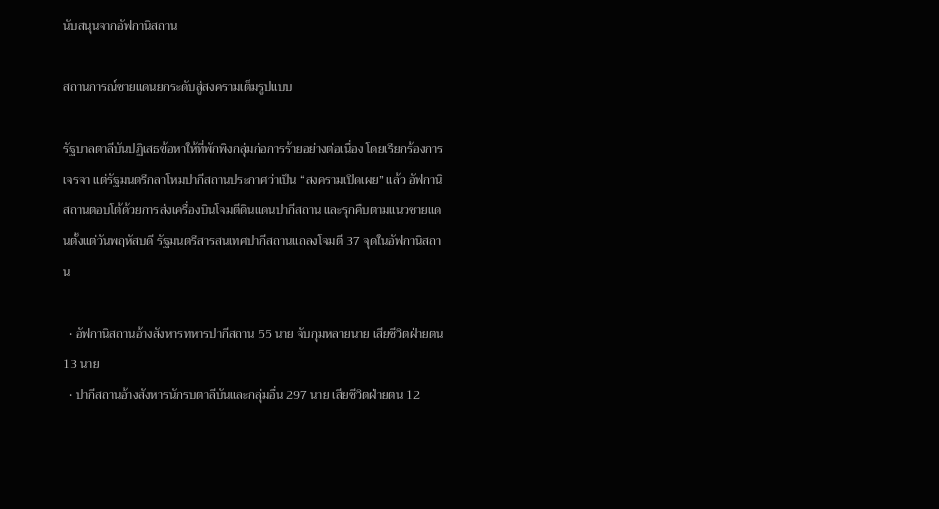นับสนุนจากอัฟกานิสถาน

สถานการณ์ชายแดนยกระดับสู่สงครามเต็มรูปแบบ

รัฐบาลตาลีบันปฏิเสธข้อหาให้ที่พักพิงกลุ่มก่อการร้ายอย่างต่อเนื่อง โดยเรียกร้องการเจรจา แต่รัฐมนตรีกลาโหมปากีสถานประกาศว่าเป็น “สงครามเปิดเผย” แล้ว อัฟกานิสถานตอบโต้ด้วยการส่งเครื่องบินโจมตีดินแดนปากีสถาน และรุกคืบตามแนวชายแดนตั้งแต่วันพฤหัสบดี รัฐมนตรีสารสนเทศปากีสถานแถลงโจมตี 37 จุดในอัฟกานิสถาน

  • อัฟกานิสถานอ้างสังหารทหารปากีสถาน 55 นาย จับกุมหลายนาย เสียชีวิตฝ่ายตน 13 นาย
  • ปากีสถานอ้างสังหารนักรบตาลีบันและกลุ่มอื่น 297 นาย เสียชีวิตฝ่ายตน 12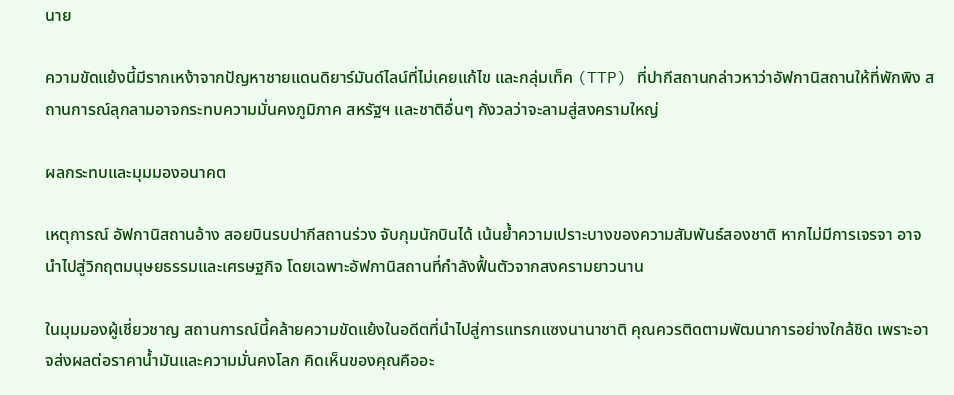นาย

ความขัดแย้งนี้มีรากเหง้าจากปัญหาชายแดนดิยาร์มันด์ไลน์ที่ไม่เคยแก้ไข และกลุ่มเท็ค (TTP) ที่ปากีสถานกล่าวหาว่าอัฟกานิสถานให้ที่พักพิง สถานการณ์ลุกลามอาจกระทบความมั่นคงภูมิภาค สหรัฐฯ และชาติอื่นๆ กังวลว่าจะลามสู่สงครามใหญ่

ผลกระทบและมุมมองอนาคต

เหตุการณ์ อัฟกานิสถานอ้าง สอยบินรบปากีสถานร่วง จับกุมนักบินได้ เน้นย้ำความเปราะบางของความสัมพันธ์สองชาติ หากไม่มีการเจรจา อาจนำไปสู่วิกฤตมนุษยธรรมและเศรษฐกิจ โดยเฉพาะอัฟกานิสถานที่กำลังฟื้นตัวจากสงครามยาวนาน

ในมุมมองผู้เชี่ยวชาญ สถานการณ์นี้คล้ายความขัดแย้งในอดีตที่นำไปสู่การแทรกแซงนานาชาติ คุณควรติดตามพัฒนาการอย่างใกล้ชิด เพราะอาจส่งผลต่อราคาน้ำมันและความมั่นคงโลก คิดเห็นของคุณคืออะ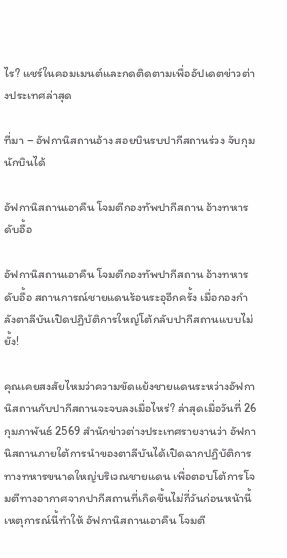ไร? แชร์ในคอมเมนต์และกดติดตามเพื่ออัปเดตข่าวต่างประเทศล่าสุด

ที่มา – อัฟกานิสถานอ้าง สอยบินรบปากีสถานร่วง จับกุมนักบินได้

อัฟกานิสถานเอาคืน โจมตีกองทัพปากีสถาน อ้างทหารดับอื้อ

อัฟกานิสถานเอาคืน โจมตีกองทัพปากีสถาน อ้างทหารดับอื้อ สถานการณ์ชายแดนร้อนระอุอีกครั้ง เมื่อกองกำลังตาลีบันเปิดปฏิบัติการใหญ่โต้กลับปากีสถานแบบไม่ยั้ง!

คุณเคยสงสัยไหมว่าความขัดแย้งชายแดนระหว่างอัฟกานิสถานกับปากีสถานจะจบลงเมื่อไหร่? ล่าสุดเมื่อวันที่ 26 กุมภาพันธ์ 2569 สำนักข่าวต่างประเทศรายงานว่า อัฟกานิสถานภายใต้การนำของตาลีบันได้เปิดฉากปฏิบัติการทางทหารขนาดใหญ่บริเวณชายแดน เพื่อตอบโต้การโจมตีทางอากาศจากปากีสถานที่เกิดขึ้นไม่กี่วันก่อนหน้านี้ เหตุการณ์นี้ทำให้ อัฟกานิสถานเอาคืน โจมตี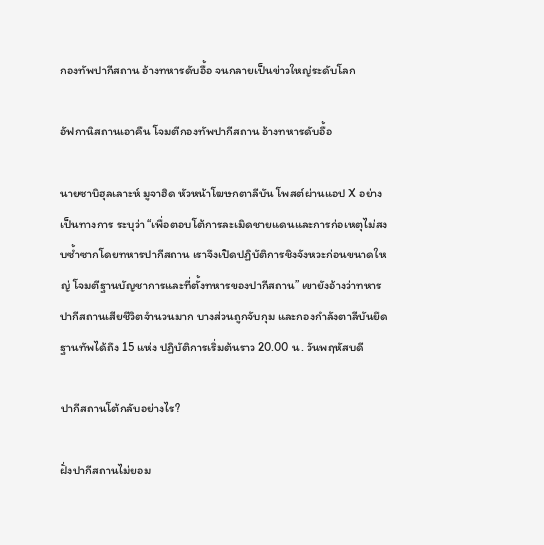กองทัพปากีสถาน อ้างทหารดับอื้อ จนกลายเป็นข่าวใหญ่ระดับโลก

อัฟกานิสถานเอาคืน โจมตีกองทัพปากีสถาน อ้างทหารดับอื้อ

นายซาบิฮุลเลาะห์ มูจาฮิด หัวหน้าโฆษกตาลีบัน โพสต์ผ่านแอป X อย่างเป็นทางการ ระบุว่า “เพื่อตอบโต้การละเมิดชายแดนและการก่อเหตุไม่สงบซ้ำซากโดยทหารปากีสถาน เราจึงเปิดปฏิบัติการชิงจังหวะก่อนขนาดใหญ่ โจมตีฐานบัญชาการและที่ตั้งทหารของปากีสถาน” เขายังอ้างว่าทหารปากีสถานเสียชีวิตจำนวนมาก บางส่วนถูกจับกุม และกองกำลังตาลีบันยึดฐานทัพได้ถึง 15 แห่ง ปฏิบัติการเริ่มต้นราว 20.00 น. วันพฤหัสบดี

ปากีสถานโต้กลับอย่างไร?

ฝั่งปากีสถานไม่ยอม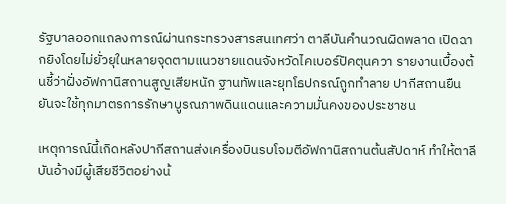รัฐบาลออกแถลงการณ์ผ่านกระทรวงสารสนเทศว่า ตาลีบันคำนวณผิดพลาด เปิดฉากยิงโดยไม่ยั่วยุในหลายจุดตามแนวชายแดนจังหวัดไคเบอร์ปัคตุนควา รายงานเบื้องต้นชี้ว่าฝั่งอัฟกานิสถานสูญเสียหนัก ฐานทัพและยุทโธปกรณ์ถูกทำลาย ปากีสถานยืนยันจะใช้ทุกมาตรการรักษาบูรณภาพดินแดนและความมั่นคงของประชาชน

เหตุการณ์นี้เกิดหลังปากีสถานส่งเครื่องบินรบโจมตีอัฟกานิสถานต้นสัปดาห์ ทำให้ตาลีบันอ้างมีผู้เสียชีวิตอย่างน้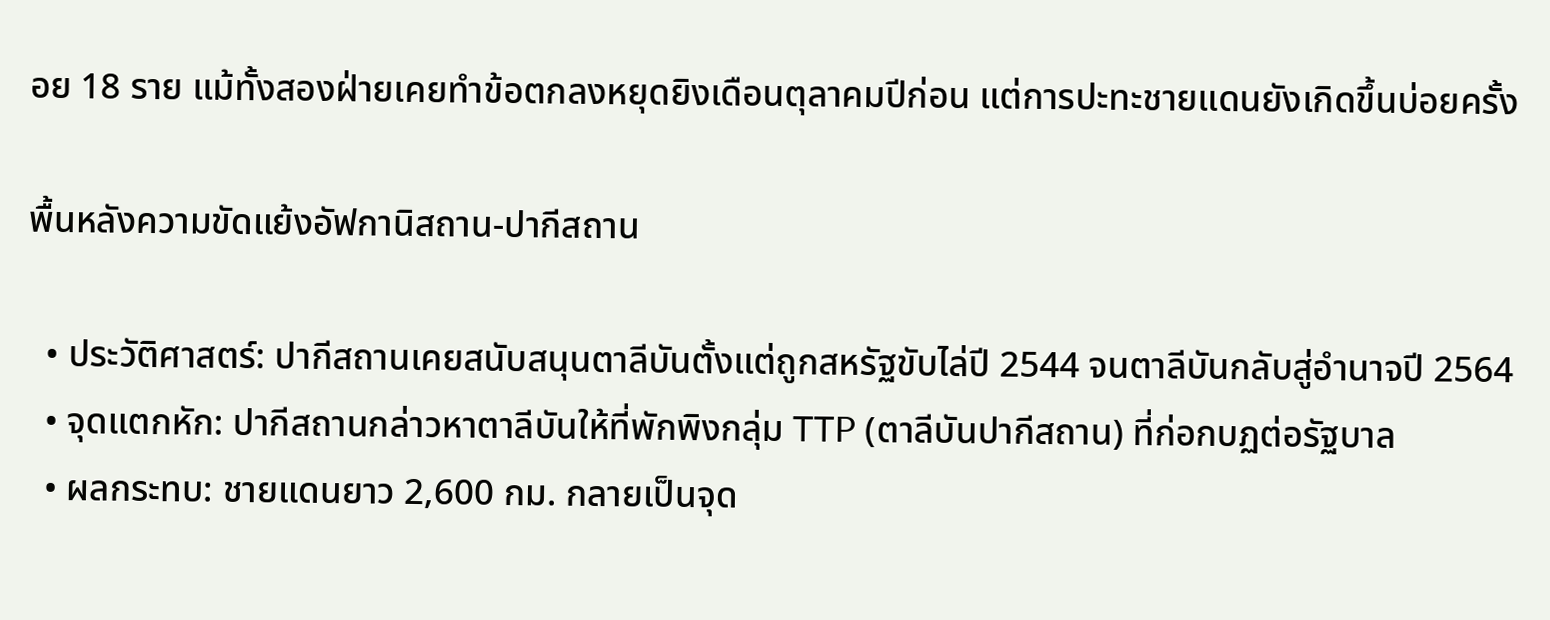อย 18 ราย แม้ทั้งสองฝ่ายเคยทำข้อตกลงหยุดยิงเดือนตุลาคมปีก่อน แต่การปะทะชายแดนยังเกิดขึ้นบ่อยครั้ง

พื้นหลังความขัดแย้งอัฟกานิสถาน-ปากีสถาน

  • ประวัติศาสตร์: ปากีสถานเคยสนับสนุนตาลีบันตั้งแต่ถูกสหรัฐขับไล่ปี 2544 จนตาลีบันกลับสู่อำนาจปี 2564
  • จุดแตกหัก: ปากีสถานกล่าวหาตาลีบันให้ที่พักพิงกลุ่ม TTP (ตาลีบันปากีสถาน) ที่ก่อกบฏต่อรัฐบาล
  • ผลกระทบ: ชายแดนยาว 2,600 กม. กลายเป็นจุด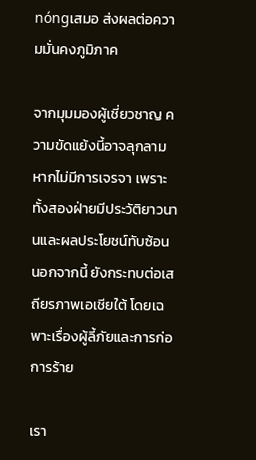nóngเสมอ ส่งผลต่อความมั่นคงภูมิภาค

จากมุมมองผู้เชี่ยวชาญ ความขัดแย้งนี้อาจลุกลามหากไม่มีการเจรจา เพราะทั้งสองฝ่ายมีประวัติยาวนานและผลประโยชน์ทับซ้อน นอกจากนี้ ยังกระทบต่อเสถียรภาพเอเชียใต้ โดยเฉพาะเรื่องผู้ลี้ภัยและการก่อการร้าย

เรา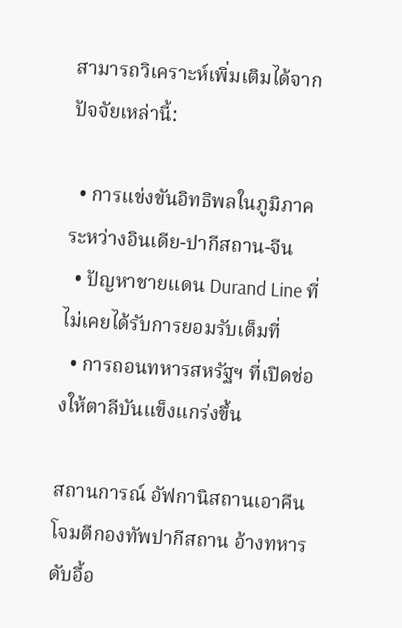สามารถวิเคราะห์เพิ่มเติมได้จากปัจจัยเหล่านี้:

  • การแข่งขันอิทธิพลในภูมิภาคระหว่างอินเดีย-ปากีสถาน-จีน
  • ปัญหาชายแดน Durand Line ที่ไม่เคยได้รับการยอมรับเต็มที่
  • การถอนทหารสหรัฐฯ ที่เปิดช่องให้ตาลีบันแข็งแกร่งขึ้น

สถานการณ์ อัฟกานิสถานเอาคืน โจมตีกองทัพปากีสถาน อ้างทหารดับอื้อ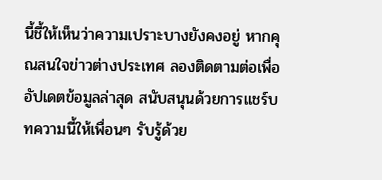นี้ชี้ให้เห็นว่าความเปราะบางยังคงอยู่ หากคุณสนใจข่าวต่างประเทศ ลองติดตามต่อเพื่ออัปเดตข้อมูลล่าสุด สนับสนุนด้วยการแชร์บทความนี้ให้เพื่อนๆ รับรู้ด้วย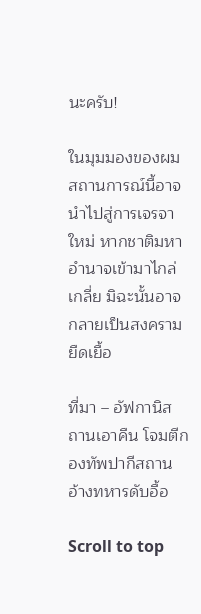นะครับ!

ในมุมมองของผม สถานการณ์นี้อาจนำไปสู่การเจรจาใหม่ หากชาติมหาอำนาจเข้ามาไกล่เกลี่ย มิฉะนั้นอาจกลายเป็นสงครามยืดเยื้อ

ที่มา – อัฟกานิสถานเอาคืน โจมตีกองทัพปากีสถาน อ้างทหารดับอื้อ

Scroll to top